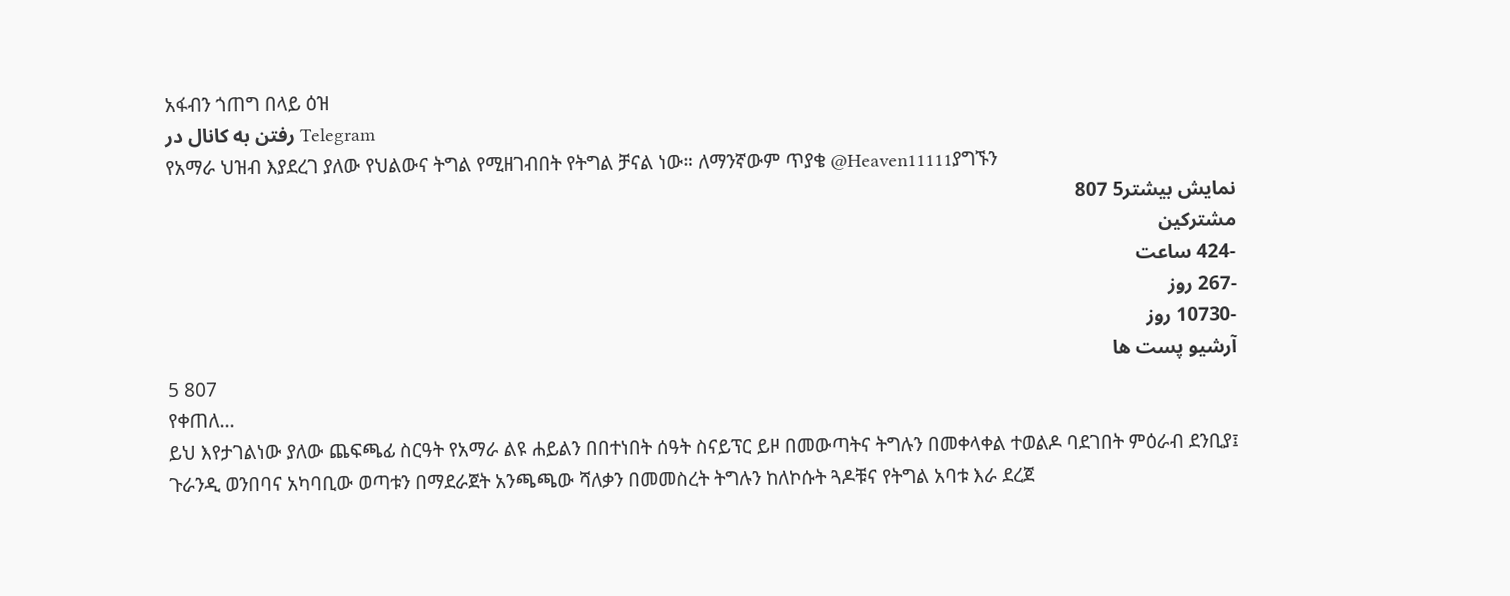አፋብን ጎጠግ በላይ ዕዝ
رفتن به کانال در Telegram
የአማራ ህዝብ እያደረገ ያለው የህልውና ትግል የሚዘገብበት የትግል ቻናል ነው። ለማንኛውም ጥያቄ @Heaven11111ያግኙን
نمایش بیشتر5 807
مشترکین
-424 ساعت
-267 روز
-10730 روز
آرشیو پست ها
5 807
የቀጠለ...
ይህ እየታገልነው ያለው ጨፍጫፊ ስርዓት የአማራ ልዩ ሐይልን በበተነበት ሰዓት ስናይፕር ይዞ በመውጣትና ትግሉን በመቀላቀል ተወልዶ ባደገበት ምዕራብ ደንቢያ፤ ጉራንዲ ወንበባና አካባቢው ወጣቱን በማደራጀት አንጫጫው ሻለቃን በመመስረት ትግሉን ከለኮሱት ጓዶቹና የትግል አባቱ እራ ደረጀ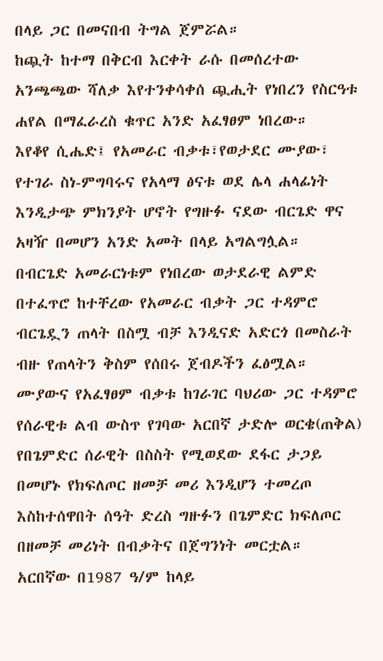በላይ ጋር በመናበብ ትግል ጀምሯል።
ከጯት ከተማ በቅርብ እርቀት ራሱ በመሰረተው አንጫጫው ሻለቃ እየተንቀሳቀሰ ጯሒት የነበረን የስርዓቱ ሐየል በማፈራረስ ቁጥር አንድ አፈፃፀም ነበረው።
እየቆየ ሲሔድ፤ የአመራር ብቃቱ፣የወታደር ሙያው፣ የተገራ ስነ-ምግባሩና የአላማ ፅናቱ ወደ ሌላ ሐላፊነት እንዲታጭ ምክንያት ሆኖት የግዙፉ ናደው ብርጌድ ዋና አዛዥ በመሆን አንድ አመት በላይ አግልግሏል።
በብርጌድ አመራርነቱም የነበረው ወታደራዊ ልምድ በተፈጥሮ ከተቸረው የአመራር ብቃት ጋር ተዳምሮ ብርጌዷን ጠላት በስሟ ብቻ እንዲናድ አድርጎ በመስራት ብዙ የጠላትን ቅስም የሰበሩ ጀብዶችን ፈፅሟል።
ሙያውና የአፈፃፀም ብቃቱ ከገራገር ባህሪው ጋር ተዳምሮ የሰራዊቱ ልብ ውስጥ የገባው አርበኛ ታድሎ ወርቄ(ጠቅል) የበጌምድር ሰራዊት በስስት የሚወደው ደፋር ታጋይ በመሆኑ የክፍለጦር ዘመቻ መሪ እንዲሆን ተመረጦ እስከተሰዋበት ሰዓት ድረስ ግዙፉን በጌምድር ክፍለጦር በዘመቻ መሪነት በብቃትና በጀግንነት መርቷል።
አርበኛው በ1987 ዓ/ም ከላይ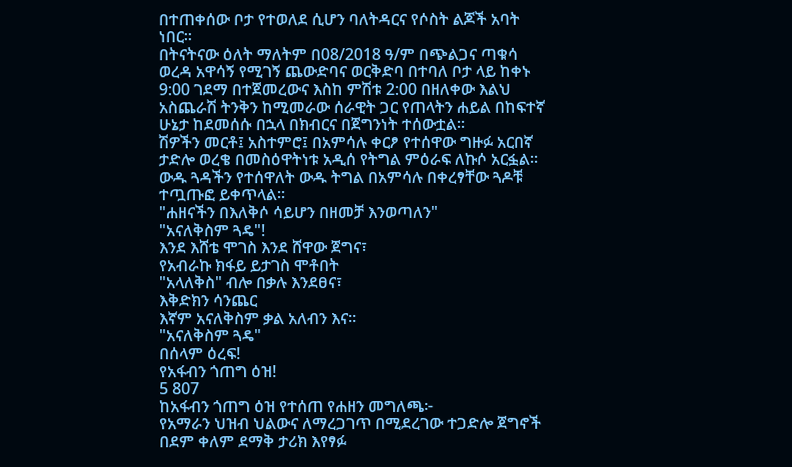በተጠቀሰው ቦታ የተወለደ ሲሆን ባለትዳርና የሶስት ልጆች አባት ነበር።
በትናትናው ዕለት ማለትም በ08/2018 ዓ/ም በጭልጋና ጣቁሳ ወረዳ አዋሳኝ የሚገኝ ጨውድባና ወርቅድባ በተባለ ቦታ ላይ ከቀኑ 9:00 ገደማ በተጀመረውና እስከ ምሽቱ 2:00 በዘለቀው እልህ አስጨራሽ ትንቅን ከሚመራው ሰራዊት ጋር የጠላትን ሐይል በከፍተኛ ሁኔታ ከደመሰሱ በኋላ በክብርና በጀግንነት ተሰውቷል።
ሽዎችን መርቶ፤ አስተምሮ፤ በአምሳሉ ቀርፆ የተሰዋው ግዙፉ አርበኛ ታድሎ ወረቄ በመስዕዋትነቱ አዲሰ የትግል ምዕራፍ ለኩሶ አርፏል። ውዱ ጓዳችን የተሰዋለት ውዱ ትግል በአምሳሉ በቀረፃቸው ጓዶቹ ተጧጡፎ ይቀጥላል።
"ሐዘናችን በእለቅሶ ሳይሆን በዘመቻ እንወጣለን"
"አናለቅስም ጓዴ"!
እንደ እሸቴ ሞገስ እንደ ሸዋው ጀግና፣
የአብራኩ ክፋይ ይታገስ ሞቶበት
"አላለቅስ" ብሎ በቃሉ እንደፀና፣
እቅድክን ሳንጨር
እኛም አናለቅስም ቃል አለብን እና።
"አናለቅስም ጓዴ"
በሰላም ዕረፍ!
የአፋብን ጎጠግ ዕዝ!
5 807
ከአፋብን ጎጠግ ዕዝ የተሰጠ የሐዘን መግለጫ፦
የአማራን ህዝብ ህልውና ለማረጋገጥ በሚደረገው ተጋድሎ ጀግኖች በደም ቀለም ደማቅ ታሪክ እየፃፉ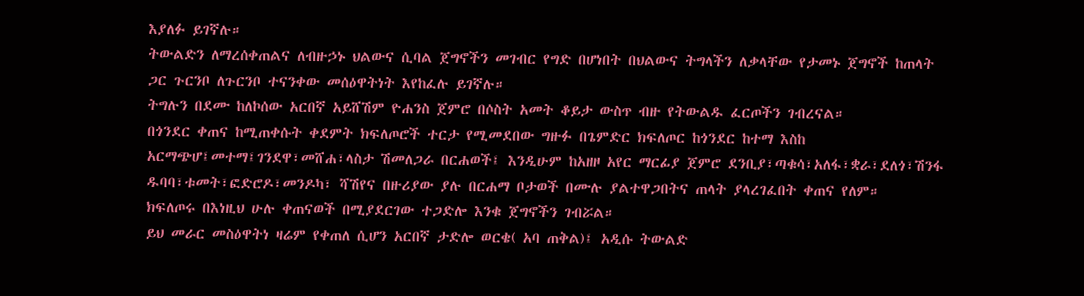እያለፉ ይገኛሉ።
ትውልድን ለማረሰቀጠልና ለብዙኃኑ ህልውና ሲባል ጀግኖችን መገብር የግድ በሆነበት በህልውና ትግላችን ለቃላቸው የታመኑ ጀግኖች ከጠላት ጋር ጉርንቦ ለጉርንቦ ተናንቀው መሰዕዋትነት እየከፈሉ ይገኛሉ።
ትግሉን በደሙ ከለኮሰው አርበኛ አይሸሽም ዮሐንስ ጀምሮ በሶስት አመት ቆይታ ውስጥ ብዙ የትውልዱ ፈርጦችን ገብረናል።
በጎንደር ቀጠና ከሚጠቀሱት ቀደምት ክፍለጦሮች ተርታ የሚመደበው ግዙፉ በጌምድር ክፍለጦር ከጎንደር ከተማ እስከ አርማጭሆ፤መተማ፤ገንደዋ፣መሸሐ፣ላስታ ሽመለጋራ በርሐወች፤ እንዲሁም ከአዘዞ አየር ማርፊያ ጀምሮ ደንቢያ፣ጣቁሳ፣አለፋ፣ቋራ፣ደለጎ፣ሽንፋ ዱባባ፣ቱመት፣ፎድሮዶ፣መንዶካ፣ ሻሽየና በዙሪያው ያሉ በርሐማ ቦታወች በሙሉ ያልተዋጋበትና ጠላት ያላረገፈበት ቀጠና የለም።
ክፍለጦሩ በእነዚህ ሁሉ ቀጠናወች በሚያደርገው ተጋድሎ እንቁ ጀግኖችን ገብሯል።
ይህ መራር መስዕዋትነ ዛሬም የቀጠለ ሲሆን አርበኛ ታድሎ ወርቄ( አባ ጠቅል)፤ አዲሱ ትውልድ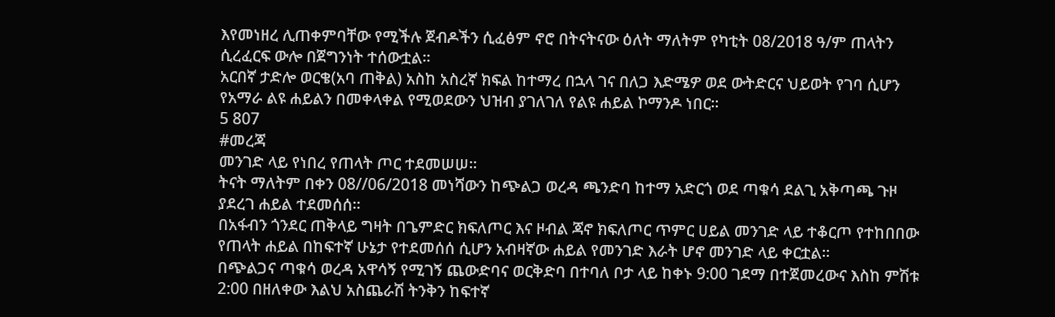እየመነዘረ ሊጠቀምባቸው የሚችሉ ጀብዶችን ሲፈፅም ኖሮ በትናትናው ዕለት ማለትም የካቲት 08/2018 ዓ/ም ጠላትን ሲረፈርፍ ውሎ በጀግንነት ተሰውቷል።
አርበኛ ታድሎ ወርቄ(አባ ጠቅል) አስከ አስረኛ ክፍል ከተማረ በኋላ ገና በለጋ እድሜዎ ወደ ውትድርና ህይወት የገባ ሲሆን የአማራ ልዩ ሐይልን በመቀላቀል የሚወደውን ህዝብ ያገለገለ የልዩ ሐይል ኮማንዶ ነበር።
5 807
#መረጃ
መንገድ ላይ የነበረ የጠላት ጦር ተደመሠሠ።
ትናት ማለትም በቀን 08//06/2018 መነሻውን ከጭልጋ ወረዳ ጫንድባ ከተማ አድርጎ ወደ ጣቁሳ ደልጊ አቅጣጫ ጉዞ ያደረገ ሐይል ተደመሰሰ።
በአፋብን ጎንደር ጠቅላይ ግዛት በጌምድር ክፍለጦር እና ዞብል ጃኖ ክፍለጦር ጥምር ሀይል መንገድ ላይ ተቆርጦ የተከበበው የጠላት ሐይል በከፍተኛ ሁኔታ የተደመሰሰ ሲሆን አብዛኛው ሐይል የመንገድ እራት ሆኖ መንገድ ላይ ቀርቷል።
በጭልጋና ጣቁሳ ወረዳ አዋሳኝ የሚገኝ ጨውድባና ወርቅድባ በተባለ ቦታ ላይ ከቀኑ 9:00 ገደማ በተጀመረውና እስከ ምሽቱ 2:00 በዘለቀው እልህ አስጨራሽ ትንቅን ከፍተኛ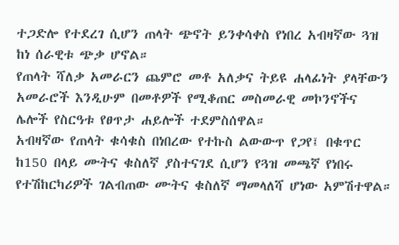ተጋድሎ የተደረገ ሲሆን ጠላት ጭኖት ይንቀሳቀስ የነበረ አብዛኛው ጓዝ ከነ ሰራዊቱ ጭቃ ሆኖል።
የጠላት ሻለቃ አመራርን ጨምሮ መቶ አለቃና ትይዩ ሐላፊነት ያላቸውን አመራሮች እንዲሁም በመቶዎች የሚቆጠር መስመራዊ መኮንኖችና ሌሎች የስርዓቱ የፀጥታ ሐይሎች ተደምስሰዋል።
አብዛኛው የጠላት ቁሳቁስ በነበረው የተኩስ ልውውጥ የጋየ፤ በቁጥር ከ150 በላይ ሙትና ቁስለኛ ያስተናገደ ሲሆን የጓዝ መጫኛ የነበሩ የተሽከርካሪዎች ገልብጠው ሙትና ቁስለኛ ማመላለሻ ሆነው አምሽተዋል።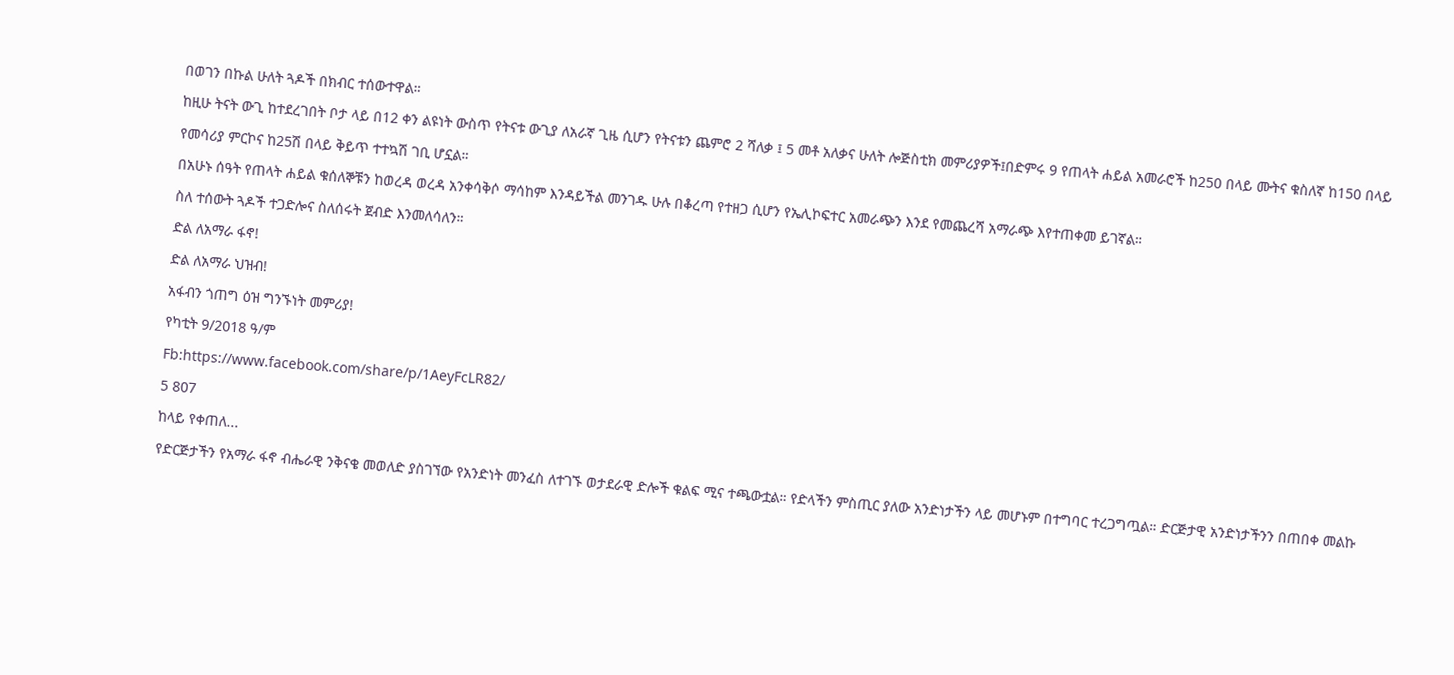በወገን በኩል ሁለት ጓዶች በክብር ተሰውተዋል።
ከዚሁ ትናት ውጊ ከተደረገበት ቦታ ላይ በ12 ቀን ልዩነት ውስጥ የትናቱ ውጊያ ለአራኛ ጊዜ ሲሆን የትናቱን ጨምሮ 2 ሻለቃ ፤ 5 መቶ አለቃና ሁለት ሎጅስቲክ መምሪያዎች፤በድምሩ 9 የጠላት ሐይል አመራሮች ከ250 በላይ ሙትና ቁስለኛ ከ150 በላይ የመሳሪያ ምርኮና ከ25ሽ በላይ ቅይጥ ተተኳሽ ገቢ ሆኗል።
በአሁኑ ሰዓት የጠላት ሐይል ቁሰለኞቹን ከወረዳ ወረዳ አንቀሳቅሶ ማሳከም እንዳይችል መንገዱ ሁሉ በቆረጣ የተዘጋ ሲሆን የኤሊኮፍተር አመራጭን እንደ የመጨረሻ አማራጭ እየተጠቀመ ይገኛል።
ስለ ተሰውት ጓዶች ተጋድሎና ስለሰሩት ጀብድ እንመለሳለን።
ድል ለአማራ ፋኖ!
ድል ለአማራ ህዝብ!
አፋብን ጎጠግ ዕዝ ግንኙነት መምሪያ!
የካቲት 9/2018 ዓ/ም
Fb:https://www.facebook.com/share/p/1AeyFcLR82/
5 807
ከላይ የቀጠለ...
የድርጅታችን የአማራ ፋኖ ብሔራዊ ንቅናቄ መወለድ ያስገኘው የአንድነት መንፈስ ለተገኙ ወታደራዊ ድሎች ቁልፍ ሚና ተጫውቷል። የድላችን ምስጢር ያለው አንድነታችን ላይ መሆኑም በተግባር ተረጋግጧል። ድርጅታዊ አንድነታችንን በጠበቀ መልኩ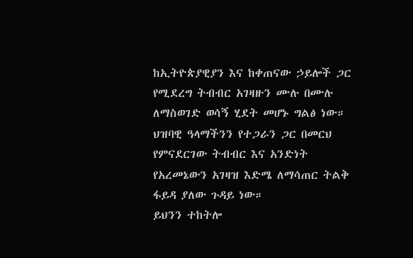ከኢትዮጵያዊያን እና ከቀጠናው ኃይሎች ጋር የሚደረግ ትብብር አገዛዙን ሙሉ በሙሉ ለማስወገድ ወሳኝ ሂደት መሆኑ ግልፅ ነው። ህዝባዊ ዓላማችንን የተጋራን ጋር በመርህ የምናደርገው ትብብር እና አንድነት የአረመኔውን አገዛዝ እድሜ ለማሳጠር ትልቅ ፋይዳ ያለው ጉዳይ ነው።
ይህንን ተከትሎ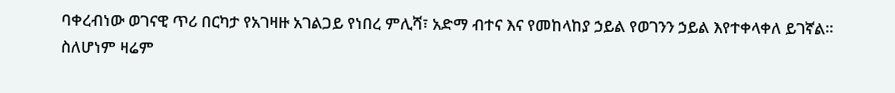ባቀረብነው ወገናዊ ጥሪ በርካታ የአገዛዙ አገልጋይ የነበረ ምሊሻ፣ አድማ ብተና እና የመከላከያ ኃይል የወገንን ኃይል እየተቀላቀለ ይገኛል።
ስለሆነም ዛሬም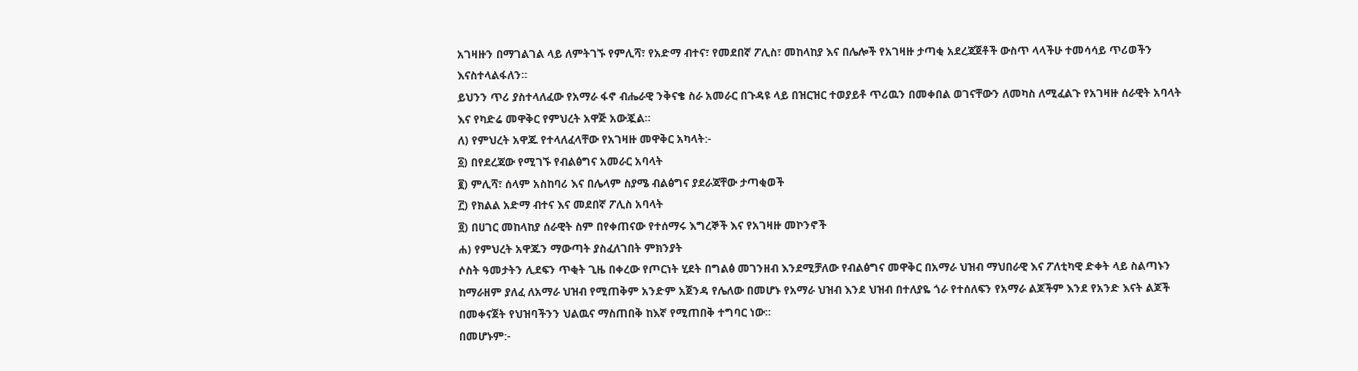አገዛዙን በማገልገል ላይ ለምትገኙ የምሊሻ፣ የአድማ ብተና፣ የመደበኛ ፖሊስ፣ መከላከያ እና በሌሎች የአገዛዙ ታጣቂ አደረጃጀቶች ውስጥ ላላችሁ ተመሳሳይ ጥሪወችን እናስተላልፋለን።
ይህንን ጥሪ ያስተላለፈው የአማራ ፋኖ ብሔራዊ ንቅናቄ ስራ አመራር በጉዳዩ ላይ በዝርዝር ተወያይቶ ጥሪዉን በመቀበል ወገናቸውን ለመካስ ለሚፈልጉ የአገዛዙ ሰራዊት አባላት እና የካድሬ መዋቅር የምህረት አዋጅ አውጇል።
ለ) የምህረት አዋጁ የተላለፈላቸው የአገዛዙ መዋቅር አካላት:-
፩) በየደረጃው የሚገኙ የብልፅግና አመራር አባላት
፪) ምሊሻ፣ ሰላም አስከባሪ እና በሌላም ስያሜ ብልፅግና ያደራጃቸው ታጣቂወች
፫) የክልል አድማ ብተና እና መደበኛ ፖሊስ አባላት
፬) በሀገር መከላከያ ሰራዊት ስም በየቀጠናው የተሰማሩ እግረኞች እና የአገዛዙ መኮንኖች
ሐ) የምህረት አዋጁን ማውጣት ያስፈለገበት ምክንያት
ሶስት ዓመታትን ሊደፍን ጥቂት ጊዜ በቀረው የጦርነት ሂደት በግልፅ መገንዘብ እንደሚቻለው የብልፅግና መዋቅር በአማራ ህዝብ ማህበራዊ እና ፖለቲካዊ ድቀት ላይ ስልጣኑን ከማራዘም ያለፈ ለአማራ ህዝብ የሚጠቅም አንድም አጀንዳ የሌለው በመሆኑ የአማራ ህዝብ እንደ ህዝብ በተለያዬ ጎራ የተሰለፍን የአማራ ልጆችም እንደ የአንድ እናት ልጆች በመቀናጀት የህዝባችንን ህልዉና ማስጠበቅ ከእኛ የሚጠበቅ ተግባር ነው።
በመሆኑም:-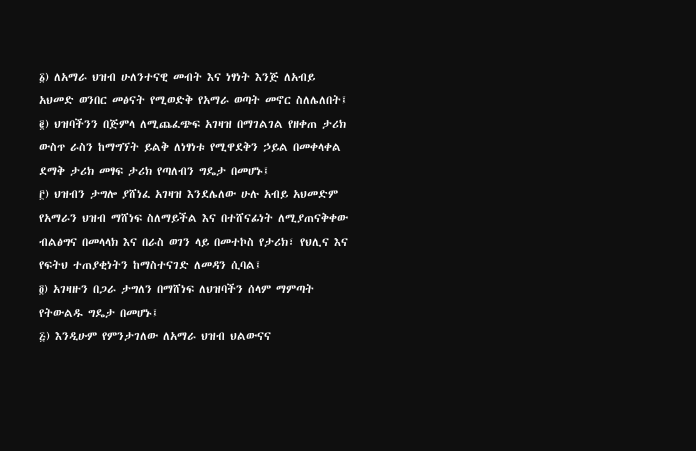፩) ለአማራ ህዝብ ሁለንተናዊ መብት እና ነፃነት እንጅ ለአብይ አህመድ ወንበር መፅናት የሚወድቅ የአማራ ወጣት መኖር ስለሌለበት፤
፪) ህዝባችንን በጅምላ ለሚጨፈጭፍ አገዛዝ በማገልገል የዘቀጠ ታሪክ ውስጥ ራስን ከማግኘት ይልቅ ለነፃነቱ የሚዋደቅን ኃይል በመቀላቀል ደማቅ ታሪክ መፃፍ ታሪክ የጣለብን ግዴታ በመሆኑ፤
፫) ህዝብን ታግሎ ያሸነፈ አገዛዝ እንደሌለው ሁሉ አብይ አህመድም የአማራን ህዝብ ማሸነፍ ስለማይችል እና በተሸናፊነት ለሚያጠናቅቀው ብልፅግና በመላላክ እና በራስ ወገን ላይ በመተኮስ የታሪክ፣ የህሊና እና የፍትህ ተጠያቂነትን ከማስተናገድ ለመዳን ሲባል፤
፬) አገዛዙን በጋራ ታግለን በማሸነፍ ለህዝባችን ሰላም ማምጣት የትውልዱ ግዴታ በመሆኑ፤
፭) እንዲሁም የምንታገለው ለአማራ ህዝብ ህልውናና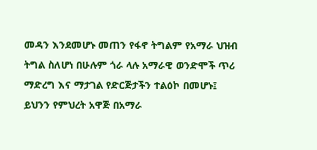መዳን እንደመሆኑ መጠን የፋኖ ትግልም የአማራ ህዝብ ትግል ስለሆነ በሁሉም ጎራ ላሉ አማራዊ ወንድሞች ጥሪ ማድረግ እና ማታገል የድርጅታችን ተልዕኮ በመሆኑ፤
ይህንን የምህረት አዋጅ በአማራ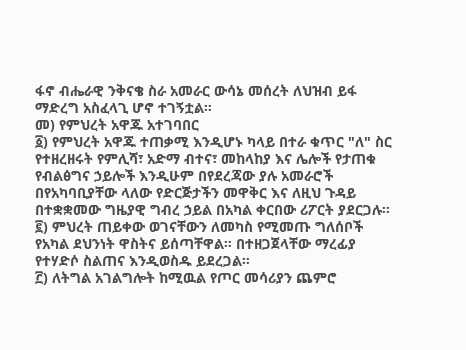ፋኖ ብሔራዊ ንቅናቄ ስራ አመራር ውሳኔ መሰረት ለህዝብ ይፋ ማድረግ አስፈላጊ ሆኖ ተገኝቷል።
መ) የምህረት አዋጁ አተገባበር
፩) የምህረት አዋጁ ተጠቃሚ እንዲሆኑ ካላይ በተራ ቁጥር "ለ" ስር የተዘረዘሩት የምሊሻ፣ አድማ ብተና፣ መከላከያ እና ሌሎች የታጠቁ የብልፅግና ኃይሎች እንዲሁም በየደረጃው ያሉ አመራሮች በየአካባቢያቸው ላለው የድርጅታችን መዋቅር እና ለዚህ ጉዳይ በተቋቋመው ግዜያዊ ግብረ ኃይል በአካል ቀርበው ሪፖርት ያደርጋሉ።
፪) ምህረት ጠይቀው ወገናቸውን ለመካስ የሚመጡ ግለሰቦች የአካል ደህንነት ዋስትና ይሰጣቸዋል። በተዘጋጀላቸው ማረፊያ የተሃድሶ ስልጠና እንዲወስዱ ይደረጋል።
፫) ለትግል አገልግሎት ከሚዉል የጦር መሳሪያን ጨምሮ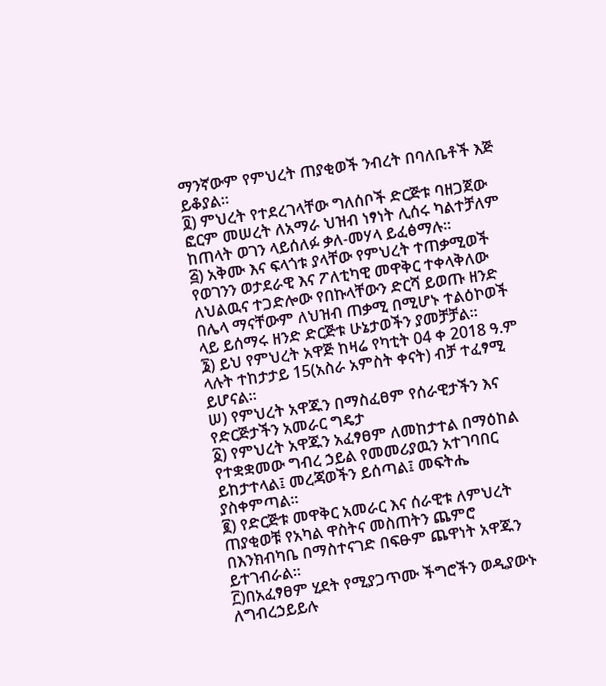ማንኛውም የምህረት ጠያቂወች ንብረት በባለቤቶች እጅ ይቆያል።
፬) ምህረት የተደረገላቸው ግለሰቦች ድርጅቱ ባዘጋጀው ፎርም መሠረት ለአማራ ህዝብ ነፃነት ሊሰሩ ካልተቻለም ከጠላት ወገን ላይሰለፉ ቃለ-መሃላ ይፈፅማሉ።
፭) አቅሙ እና ፍላጎቱ ያላቸው የምህረት ተጠቃሚወች የወገንን ወታደራዊ እና ፖለቲካዊ መዋቅር ተቀላቅለው ለህልዉና ተጋድሎው የበኩላቸውን ድርሻ ይወጡ ዘንድ በሌላ ማናቸውም ለህዝብ ጠቃሚ በሚሆኑ ተልዕኮወች ላይ ይሰማሩ ዘንድ ድርጅቱ ሁኔታወችን ያመቻቻል።
፮) ይህ የምህረት አዋጅ ከዛሬ የካቲት 04 ቀ 2018 ዓ.ም ላሉት ተከታታይ 15(አስራ አምስት ቀናት) ብቻ ተፈፃሚ ይሆናል።
ሠ) የምህረት አዋጁን በማስፈፀም የሰራዊታችን እና የድርጅታችን አመራር ግዴታ
፩) የምህረት አዋጁን አፈፃፀም ለመከታተል በማዕከል የተቋቋመው ግብረ ኃይል የመመሪያዉን አተገባበር ይከታተላል፤ መረጃወችን ይሰጣል፤ መፍትሔ ያስቀምጣል።
፪) የድርጅቱ መዋቅር አመራር እና ሰራዊቱ ለምህረት ጠያቂወቹ የአካል ዋስትና መስጠትን ጨምሮ በእንክብካቤ በማስተናገድ በፍፁም ጨዋነት አዋጁን ይተገብራል።
፫)በአፈፃፀም ሂደት የሚያጋጥሙ ችግሮችን ወዲያውኑ ለግብረኃይይሉ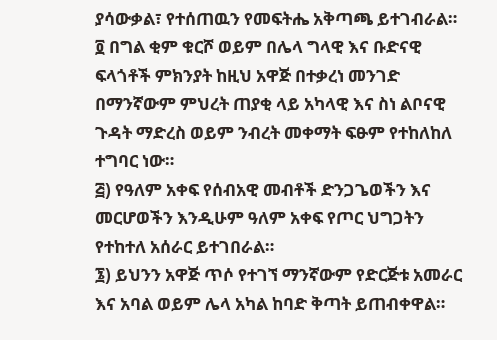ያሳውቃል፣ የተሰጠዉን የመፍትሔ አቅጣጫ ይተገብራል።
፬ በግል ቂም ቁርሾ ወይም በሌላ ግላዊ እና ቡድናዊ ፍላጎቶች ምክንያት ከዚህ አዋጅ በተቃረነ መንገድ በማንኛውም ምህረት ጠያቂ ላይ አካላዊ እና ስነ ልቦናዊ ጉዳት ማድረስ ወይም ንብረት መቀማት ፍፁም የተከለከለ ተግባር ነው።
፭) የዓለም አቀፍ የሰብአዊ መብቶች ድንጋጌወችን እና መርሆወችን እንዲሁም ዓለም አቀፍ የጦር ህግጋትን የተከተለ አሰራር ይተገበራል።
፮) ይህንን አዋጅ ጥሶ የተገኘ ማንኛውም የድርጅቱ አመራር እና አባል ወይም ሌላ አካል ከባድ ቅጣት ይጠብቀዋል።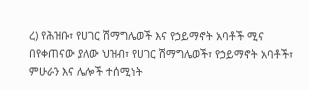ረ) የሕዝቡ፣ የሀገር ሽማግሌወች እና የኃይማኖት አባቶች ሚና
በየቀጠናው ያለው ህዝብ፣ የሀገር ሽማግሌወች፣ የኃይማኖት አባቶች፣ ምሁራን እና ሌሎች ተሰሚነት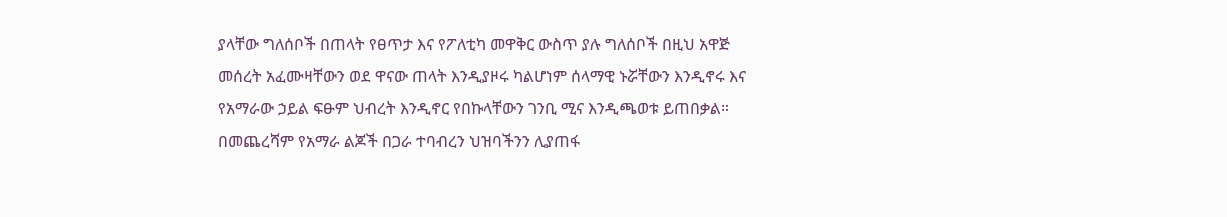ያላቸው ግለሰቦች በጠላት የፀጥታ እና የፖለቲካ መዋቅር ውስጥ ያሉ ግለሰቦች በዚህ አዋጅ መሰረት አፈሙዛቸውን ወደ ዋናው ጠላት እንዲያዞሩ ካልሆነም ሰላማዊ ኑሯቸውን እንዲኖሩ እና የአማራው ኃይል ፍፁም ህብረት እንዲኖር የበኩላቸውን ገንቢ ሚና እንዲጫወቱ ይጠበቃል።
በመጨረሻም የአማራ ልጆች በጋራ ተባብረን ህዝባችንን ሊያጠፋ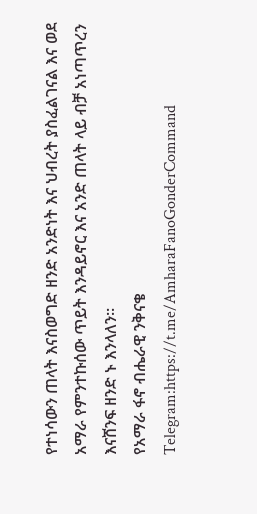የተነሳውን ጠላት እናስወግድ ዘንድ አንድነት እና ህብረት ያስፈልገናል እና ወደ አማራ የምንተኩሰው ጥይት እንዳይኖር እና አንድ ጠላት ላይ ብቻ አነጣጥረን እናሸንፍ ዘንድ ኑ እንላለን።
የአማራ ፋኖ ብሔራዊ ንቅናቄ
Telegram:https://t.me/AmharaFanoGonderCommand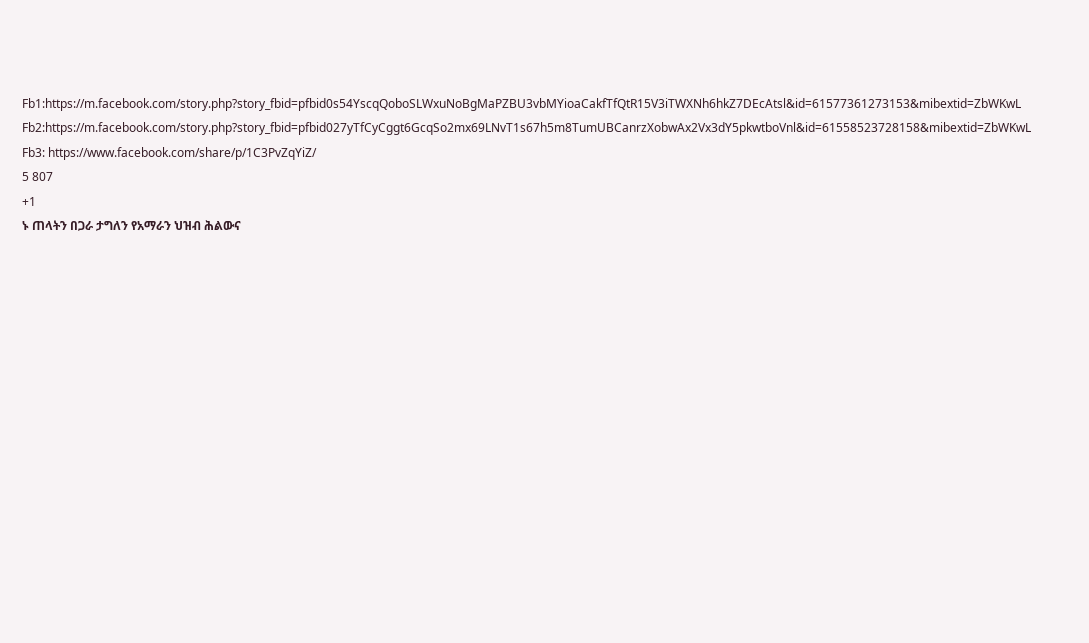Fb1:https://m.facebook.com/story.php?story_fbid=pfbid0s54YscqQoboSLWxuNoBgMaPZBU3vbMYioaCakfTfQtR15V3iTWXNh6hkZ7DEcAtsl&id=61577361273153&mibextid=ZbWKwL
Fb2:https://m.facebook.com/story.php?story_fbid=pfbid027yTfCyCggt6GcqSo2mx69LNvT1s67h5m8TumUBCanrzXobwAx2Vx3dY5pkwtboVnl&id=61558523728158&mibextid=ZbWKwL
Fb3: https://www.facebook.com/share/p/1C3PvZqYiZ/
5 807
+1
ኑ ጠላትን በጋራ ታግለን የአማራን ህዝብ ሕልውና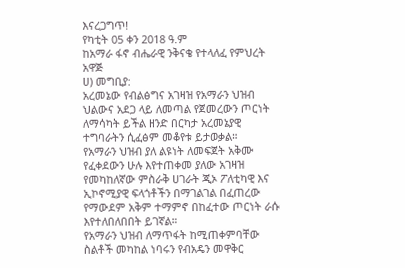እናረጋግጥ!
የካቲት 05 ቀን 2018 ዓ.ም
ከአማራ ፋኖ ብሔራዊ ንቅናቄ የተላለፈ የምህረት አዋጅ
ሀ) መግቢያ:
አረመኔው የብልፅግና አገዛዝ የአማራን ህዝብ ህልውና አደጋ ላይ ለመጣል የጀመረውን ጦርነት ለማሳካት ይችል ዘንድ በርካታ አረመኔያዊ ተግባራትን ሲፈፅም መቆየቱ ይታወቃል።
የአማራን ህዝብ ያለ ልዩነት ለመፍጀት አቅሙ የፈቀደውን ሁሉ እየተጠቀመ ያለው አገዛዝ የመካከለኛው ምስራቅ ሀገራት ጂኦ ፖለቲካዊ እና ኢኮኖሚያዊ ፍላጎቶችን በማገልገል በፈጠረው የማውደም አቅም ተማምኖ በከፈተው ጦርነት ራሱ እየተለበለበበት ይገኛል።
የአማራን ህዝብ ለማጥፋት ከሚጠቀምባቸው ስልቶች መካከል ነባሩን የብአዴን መዋቅር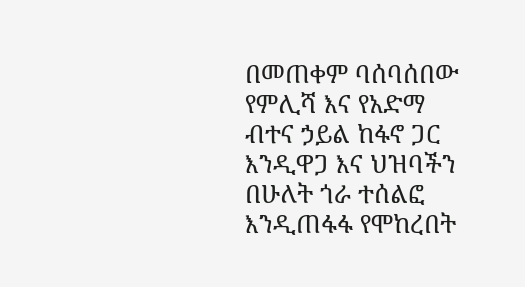በመጠቀም ባሰባሰበው የምሊሻ እና የአድማ ብተና ኃይል ከፋኖ ጋር እንዲዋጋ እና ህዝባችን በሁለት ጎራ ተሰልፎ እንዲጠፋፋ የሞከረበት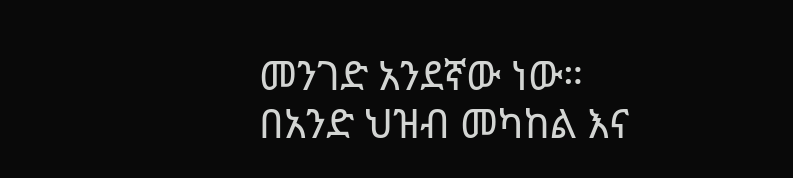መንገድ አንደኛው ነው።
በአንድ ህዝብ መካከል እና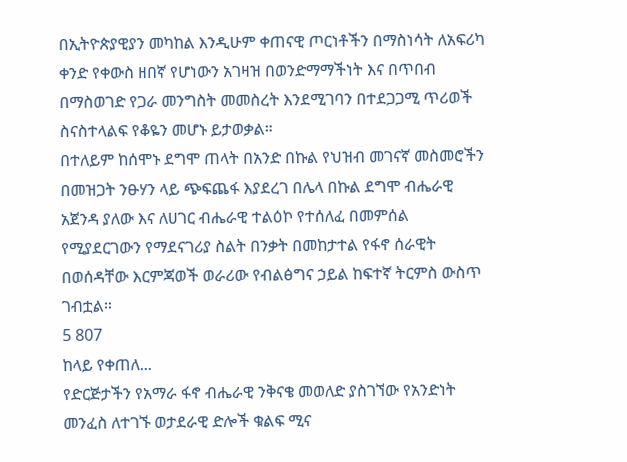በኢትዮጵያዊያን መካከል እንዲሁም ቀጠናዊ ጦርነቶችን በማስነሳት ለአፍሪካ ቀንድ የቀውስ ዘበኛ የሆነውን አገዛዝ በወንድማማችነት እና በጥበብ በማስወገድ የጋራ መንግስት መመስረት እንደሚገባን በተደጋጋሚ ጥሪወች ስናስተላልፍ የቆዬን መሆኑ ይታወቃል።
በተለይም ከሰሞኑ ደግሞ ጠላት በአንድ በኩል የህዝብ መገናኛ መስመሮችን በመዝጋት ንፁሃን ላይ ጭፍጨፋ እያደረገ በሌላ በኩል ደግሞ ብሔራዊ አጀንዳ ያለው እና ለሀገር ብሔራዊ ተልዕኮ የተሰለፈ በመምሰል የሚያደርገውን የማደናገሪያ ስልት በንቃት በመከታተል የፋኖ ሰራዊት በወሰዳቸው እርምጃወች ወራሪው የብልፅግና ኃይል ከፍተኛ ትርምስ ውስጥ ገብቷል።
5 807
ከላይ የቀጠለ...
የድርጅታችን የአማራ ፋኖ ብሔራዊ ንቅናቄ መወለድ ያስገኘው የአንድነት መንፈስ ለተገኙ ወታደራዊ ድሎች ቁልፍ ሚና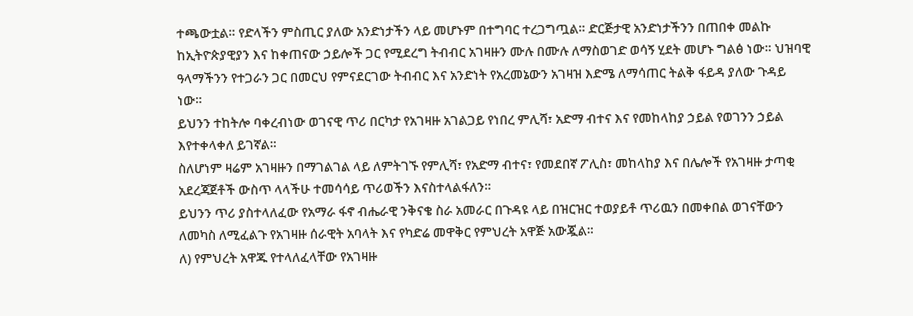ተጫውቷል። የድላችን ምስጢር ያለው አንድነታችን ላይ መሆኑም በተግባር ተረጋግጧል። ድርጅታዊ አንድነታችንን በጠበቀ መልኩ ከኢትዮጵያዊያን እና ከቀጠናው ኃይሎች ጋር የሚደረግ ትብብር አገዛዙን ሙሉ በሙሉ ለማስወገድ ወሳኝ ሂደት መሆኑ ግልፅ ነው። ህዝባዊ ዓላማችንን የተጋራን ጋር በመርህ የምናደርገው ትብብር እና አንድነት የአረመኔውን አገዛዝ እድሜ ለማሳጠር ትልቅ ፋይዳ ያለው ጉዳይ ነው።
ይህንን ተከትሎ ባቀረብነው ወገናዊ ጥሪ በርካታ የአገዛዙ አገልጋይ የነበረ ምሊሻ፣ አድማ ብተና እና የመከላከያ ኃይል የወገንን ኃይል እየተቀላቀለ ይገኛል።
ስለሆነም ዛሬም አገዛዙን በማገልገል ላይ ለምትገኙ የምሊሻ፣ የአድማ ብተና፣ የመደበኛ ፖሊስ፣ መከላከያ እና በሌሎች የአገዛዙ ታጣቂ አደረጃጀቶች ውስጥ ላላችሁ ተመሳሳይ ጥሪወችን እናስተላልፋለን።
ይህንን ጥሪ ያስተላለፈው የአማራ ፋኖ ብሔራዊ ንቅናቄ ስራ አመራር በጉዳዩ ላይ በዝርዝር ተወያይቶ ጥሪዉን በመቀበል ወገናቸውን ለመካስ ለሚፈልጉ የአገዛዙ ሰራዊት አባላት እና የካድሬ መዋቅር የምህረት አዋጅ አውጇል።
ለ) የምህረት አዋጁ የተላለፈላቸው የአገዛዙ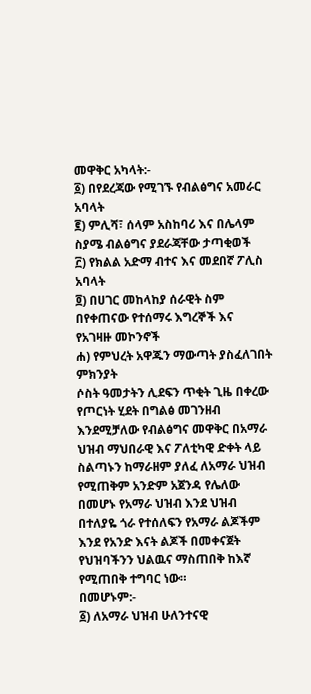መዋቅር አካላት:-
፩) በየደረጃው የሚገኙ የብልፅግና አመራር አባላት
፪) ምሊሻ፣ ሰላም አስከባሪ እና በሌላም ስያሜ ብልፅግና ያደራጃቸው ታጣቂወች
፫) የክልል አድማ ብተና እና መደበኛ ፖሊስ አባላት
፬) በሀገር መከላከያ ሰራዊት ስም በየቀጠናው የተሰማሩ እግረኞች እና የአገዛዙ መኮንኖች
ሐ) የምህረት አዋጁን ማውጣት ያስፈለገበት ምክንያት
ሶስት ዓመታትን ሊደፍን ጥቂት ጊዜ በቀረው የጦርነት ሂደት በግልፅ መገንዘብ እንደሚቻለው የብልፅግና መዋቅር በአማራ ህዝብ ማህበራዊ እና ፖለቲካዊ ድቀት ላይ ስልጣኑን ከማራዘም ያለፈ ለአማራ ህዝብ የሚጠቅም አንድም አጀንዳ የሌለው በመሆኑ የአማራ ህዝብ እንደ ህዝብ በተለያዬ ጎራ የተሰለፍን የአማራ ልጆችም እንደ የአንድ እናት ልጆች በመቀናጀት የህዝባችንን ህልዉና ማስጠበቅ ከእኛ የሚጠበቅ ተግባር ነው።
በመሆኑም:-
፩) ለአማራ ህዝብ ሁለንተናዊ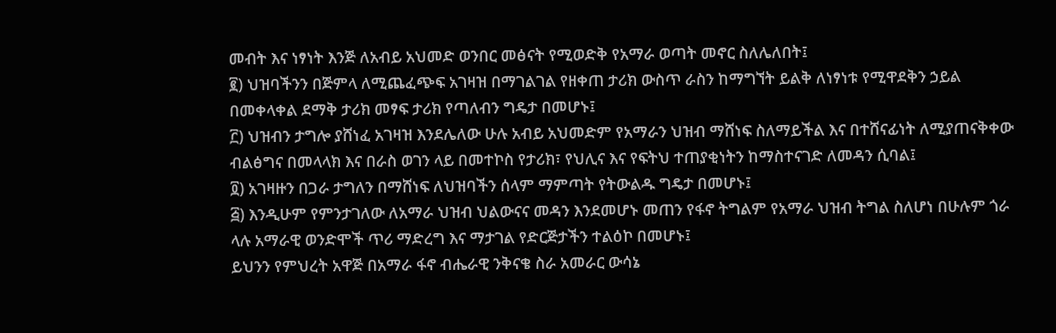መብት እና ነፃነት እንጅ ለአብይ አህመድ ወንበር መፅናት የሚወድቅ የአማራ ወጣት መኖር ስለሌለበት፤
፪) ህዝባችንን በጅምላ ለሚጨፈጭፍ አገዛዝ በማገልገል የዘቀጠ ታሪክ ውስጥ ራስን ከማግኘት ይልቅ ለነፃነቱ የሚዋደቅን ኃይል በመቀላቀል ደማቅ ታሪክ መፃፍ ታሪክ የጣለብን ግዴታ በመሆኑ፤
፫) ህዝብን ታግሎ ያሸነፈ አገዛዝ እንደሌለው ሁሉ አብይ አህመድም የአማራን ህዝብ ማሸነፍ ስለማይችል እና በተሸናፊነት ለሚያጠናቅቀው ብልፅግና በመላላክ እና በራስ ወገን ላይ በመተኮስ የታሪክ፣ የህሊና እና የፍትህ ተጠያቂነትን ከማስተናገድ ለመዳን ሲባል፤
፬) አገዛዙን በጋራ ታግለን በማሸነፍ ለህዝባችን ሰላም ማምጣት የትውልዱ ግዴታ በመሆኑ፤
፭) እንዲሁም የምንታገለው ለአማራ ህዝብ ህልውናና መዳን እንደመሆኑ መጠን የፋኖ ትግልም የአማራ ህዝብ ትግል ስለሆነ በሁሉም ጎራ ላሉ አማራዊ ወንድሞች ጥሪ ማድረግ እና ማታገል የድርጅታችን ተልዕኮ በመሆኑ፤
ይህንን የምህረት አዋጅ በአማራ ፋኖ ብሔራዊ ንቅናቄ ስራ አመራር ውሳኔ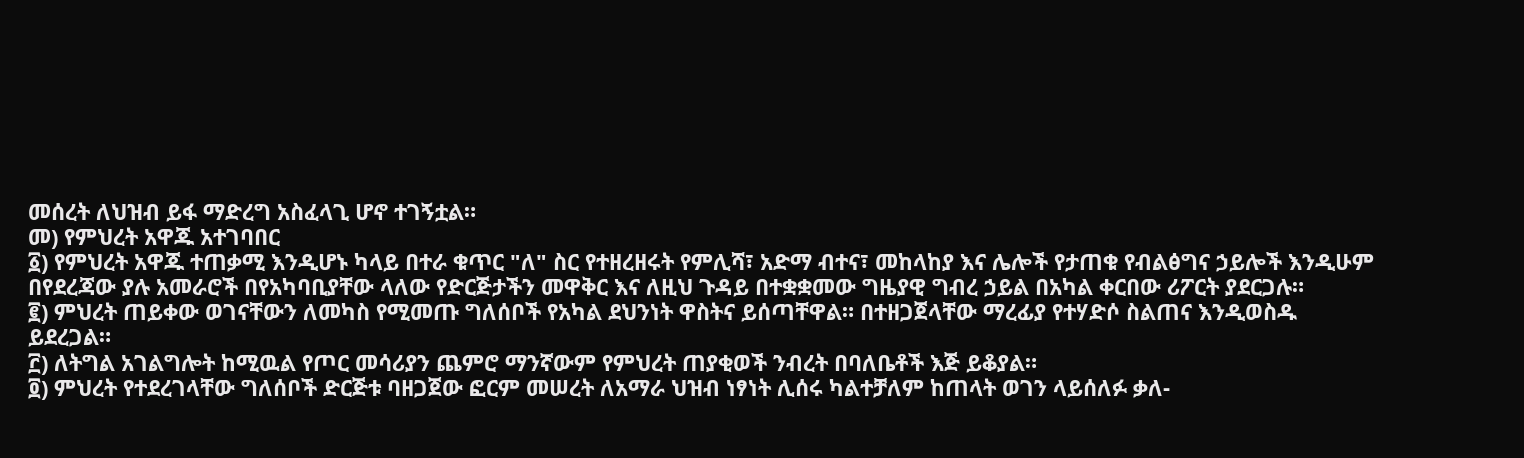መሰረት ለህዝብ ይፋ ማድረግ አስፈላጊ ሆኖ ተገኝቷል።
መ) የምህረት አዋጁ አተገባበር
፩) የምህረት አዋጁ ተጠቃሚ እንዲሆኑ ካላይ በተራ ቁጥር "ለ" ስር የተዘረዘሩት የምሊሻ፣ አድማ ብተና፣ መከላከያ እና ሌሎች የታጠቁ የብልፅግና ኃይሎች እንዲሁም በየደረጃው ያሉ አመራሮች በየአካባቢያቸው ላለው የድርጅታችን መዋቅር እና ለዚህ ጉዳይ በተቋቋመው ግዜያዊ ግብረ ኃይል በአካል ቀርበው ሪፖርት ያደርጋሉ።
፪) ምህረት ጠይቀው ወገናቸውን ለመካስ የሚመጡ ግለሰቦች የአካል ደህንነት ዋስትና ይሰጣቸዋል። በተዘጋጀላቸው ማረፊያ የተሃድሶ ስልጠና እንዲወስዱ ይደረጋል።
፫) ለትግል አገልግሎት ከሚዉል የጦር መሳሪያን ጨምሮ ማንኛውም የምህረት ጠያቂወች ንብረት በባለቤቶች እጅ ይቆያል።
፬) ምህረት የተደረገላቸው ግለሰቦች ድርጅቱ ባዘጋጀው ፎርም መሠረት ለአማራ ህዝብ ነፃነት ሊሰሩ ካልተቻለም ከጠላት ወገን ላይሰለፉ ቃለ-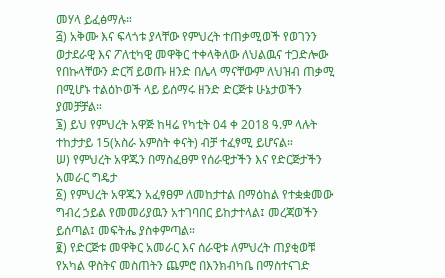መሃላ ይፈፅማሉ።
፭) አቅሙ እና ፍላጎቱ ያላቸው የምህረት ተጠቃሚወች የወገንን ወታደራዊ እና ፖለቲካዊ መዋቅር ተቀላቅለው ለህልዉና ተጋድሎው የበኩላቸውን ድርሻ ይወጡ ዘንድ በሌላ ማናቸውም ለህዝብ ጠቃሚ በሚሆኑ ተልዕኮወች ላይ ይሰማሩ ዘንድ ድርጅቱ ሁኔታወችን ያመቻቻል።
፮) ይህ የምህረት አዋጅ ከዛሬ የካቲት 04 ቀ 2018 ዓ.ም ላሉት ተከታታይ 15(አስራ አምስት ቀናት) ብቻ ተፈፃሚ ይሆናል።
ሠ) የምህረት አዋጁን በማስፈፀም የሰራዊታችን እና የድርጅታችን አመራር ግዴታ
፩) የምህረት አዋጁን አፈፃፀም ለመከታተል በማዕከል የተቋቋመው ግብረ ኃይል የመመሪያዉን አተገባበር ይከታተላል፤ መረጃወችን ይሰጣል፤ መፍትሔ ያስቀምጣል።
፪) የድርጅቱ መዋቅር አመራር እና ሰራዊቱ ለምህረት ጠያቂወቹ የአካል ዋስትና መስጠትን ጨምሮ በእንክብካቤ በማስተናገድ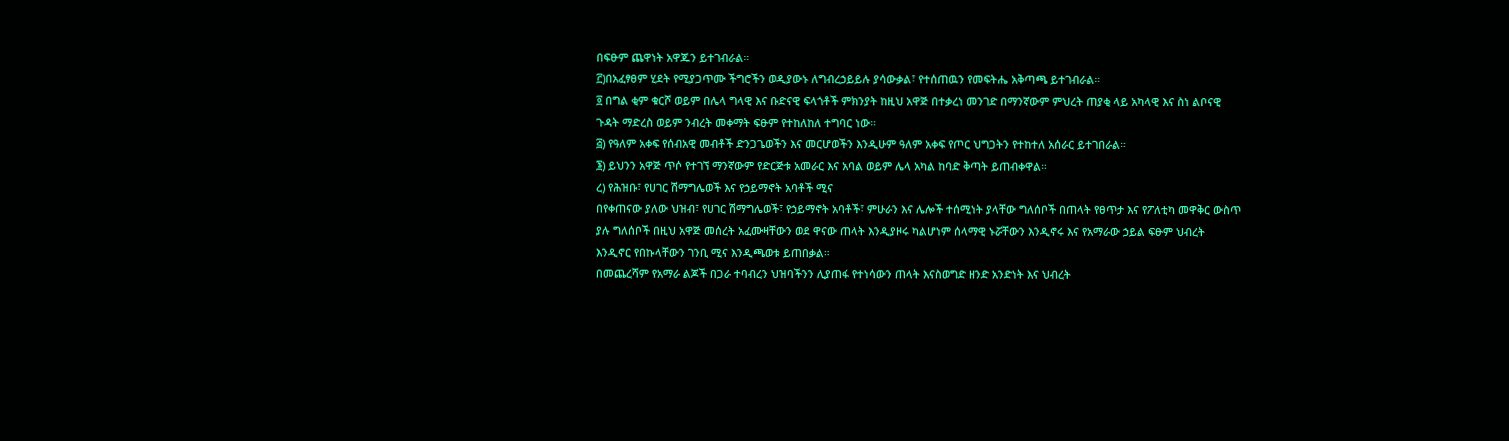በፍፁም ጨዋነት አዋጁን ይተገብራል።
፫)በአፈፃፀም ሂደት የሚያጋጥሙ ችግሮችን ወዲያውኑ ለግብረኃይይሉ ያሳውቃል፣ የተሰጠዉን የመፍትሔ አቅጣጫ ይተገብራል።
፬ በግል ቂም ቁርሾ ወይም በሌላ ግላዊ እና ቡድናዊ ፍላጎቶች ምክንያት ከዚህ አዋጅ በተቃረነ መንገድ በማንኛውም ምህረት ጠያቂ ላይ አካላዊ እና ስነ ልቦናዊ ጉዳት ማድረስ ወይም ንብረት መቀማት ፍፁም የተከለከለ ተግባር ነው።
፭) የዓለም አቀፍ የሰብአዊ መብቶች ድንጋጌወችን እና መርሆወችን እንዲሁም ዓለም አቀፍ የጦር ህግጋትን የተከተለ አሰራር ይተገበራል።
፮) ይህንን አዋጅ ጥሶ የተገኘ ማንኛውም የድርጅቱ አመራር እና አባል ወይም ሌላ አካል ከባድ ቅጣት ይጠብቀዋል።
ረ) የሕዝቡ፣ የሀገር ሽማግሌወች እና የኃይማኖት አባቶች ሚና
በየቀጠናው ያለው ህዝብ፣ የሀገር ሽማግሌወች፣ የኃይማኖት አባቶች፣ ምሁራን እና ሌሎች ተሰሚነት ያላቸው ግለሰቦች በጠላት የፀጥታ እና የፖለቲካ መዋቅር ውስጥ ያሉ ግለሰቦች በዚህ አዋጅ መሰረት አፈሙዛቸውን ወደ ዋናው ጠላት እንዲያዞሩ ካልሆነም ሰላማዊ ኑሯቸውን እንዲኖሩ እና የአማራው ኃይል ፍፁም ህብረት እንዲኖር የበኩላቸውን ገንቢ ሚና እንዲጫወቱ ይጠበቃል።
በመጨረሻም የአማራ ልጆች በጋራ ተባብረን ህዝባችንን ሊያጠፋ የተነሳውን ጠላት እናስወግድ ዘንድ አንድነት እና ህብረት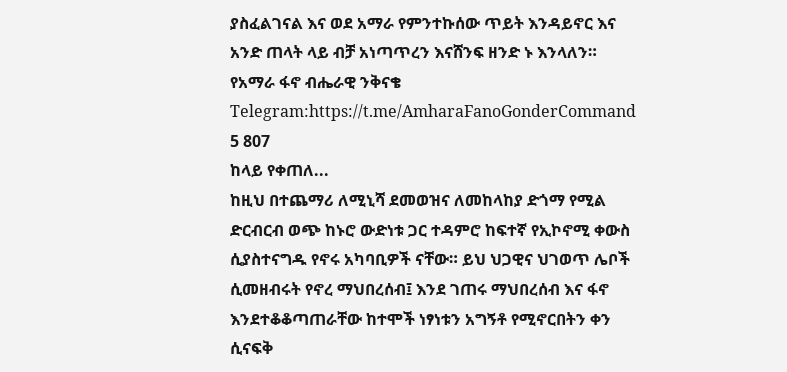ያስፈልገናል እና ወደ አማራ የምንተኩሰው ጥይት እንዳይኖር እና አንድ ጠላት ላይ ብቻ አነጣጥረን እናሸንፍ ዘንድ ኑ እንላለን።
የአማራ ፋኖ ብሔራዊ ንቅናቄ
Telegram:https://t.me/AmharaFanoGonderCommand
5 807
ከላይ የቀጠለ...
ከዚህ በተጨማሪ ለሚኒሻ ደመወዝና ለመከላከያ ድጎማ የሚል ድርብርብ ወጭ ከኑሮ ውድነቱ ጋር ተዳምሮ ከፍተኛ የኢኮኖሚ ቀውስ ሲያስተናግዱ የኖሩ አካባቢዎች ናቸው። ይህ ህጋዊና ህገወጥ ሌቦች ሲመዘብሩት የኖረ ማህበረሰብ፤ እንደ ገጠሩ ማህበረሰብ እና ፋኖ እንደተቆቆጣጠራቸው ከተሞች ነፃነቱን አግኝቶ የሚኖርበትን ቀን ሲናፍቅ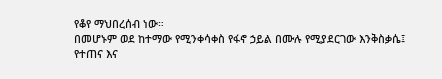የቆየ ማህበረሰብ ነው።
በመሆኑም ወደ ከተማው የሚንቀሳቀስ የፋኖ ኃይል በሙሉ የሚያደርገው እንቅስቃሴ፤ የተጠና እና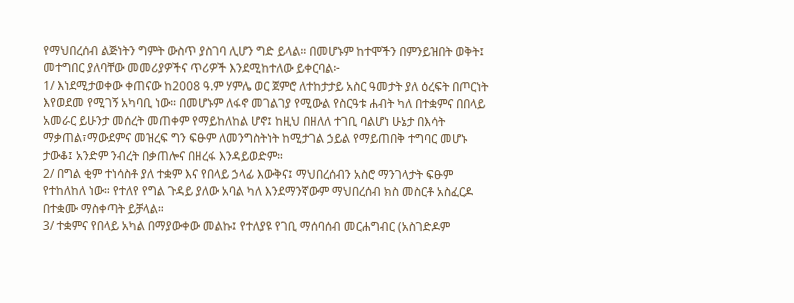የማህበረሰብ ልጅነትን ግምት ውስጥ ያስገባ ሊሆን ግድ ይላል። በመሆኑም ከተሞችን በምንይዝበት ወቅት፤ መተግበር ያለባቸው መመሪያዎችና ጥሪዎች እንደሚከተለው ይቀርባል፦
1/ እነደሚታወቀው ቀጠናው ከ2008 ዓ.ም ሃምሌ ወር ጀምሮ ለተከታታይ አስር ዓመታት ያለ ዕረፍት በጦርነት እየወደመ የሚገኝ አካባቢ ነው። በመሆኑም ለፋኖ መገልገያ የሚውል የስርዓቱ ሐብት ካለ በተቋምና በበላይ አመራር ይሁንታ መሰረት መጠቀም የማይከለከል ሆኖ፤ ከዚህ በዘለለ ተገቢ ባልሆነ ሁኔታ በእሳት ማቃጠል፣ማውደምና መዝረፍ ግን ፍፁም ለመንግስትነት ከሚታገል ኃይል የማይጠበቅ ተግባር መሆኑ ታውቆ፤ አንድም ንብረት በቃጠሎና በዘረፋ እንዳይወድም።
2/ በግል ቂም ተነሳስቶ ያለ ተቋም እና የበላይ ኃላፊ እውቅና፤ ማህበረሰብን አስሮ ማንገላታት ፍፁም የተከለከለ ነው። የተለየ የግል ጉዳይ ያለው አባል ካለ እንደማንኛውም ማህበረሰብ ክስ መስርቶ አስፈርዶ በተቋሙ ማስቀጣት ይቻላል።
3/ ተቋምና የበላይ አካል በማያውቀው መልኩ፤ የተለያዩ የገቢ ማሰባሰብ መርሐግብር (አስገድዶም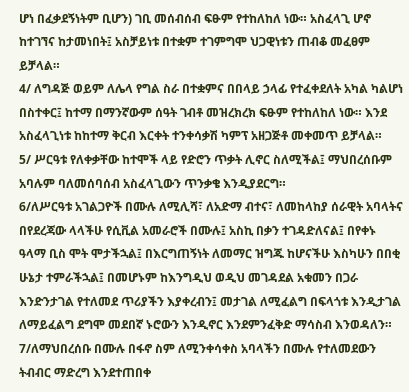ሆነ በፈቃደኝነትም ቢሆን) ገቢ መሰብሰብ ፍፁም የተከለከለ ነው። አስፈላጊ ሆኖ ከተገኘና ከታመነበት፤ አስቻይነቱ በተቋም ተገምግሞ ህጋዊነቱን ጠብቆ መፈፀም ይቻላል።
4/ ለግዳጅ ወይም ለሌላ የግል ስራ በተቋምና በበላይ ኃላፊ የተፈቀደለት አካል ካልሆነ በስተቀር፤ ከተማ በማንኛውም ሰዓት ገብቶ መዝረክረክ ፍፁም የተከለከለ ነው። እንደ አስፈላጊነቱ ከከተማ ቅርብ እርቀት ተንቀሳቃሽ ካምፕ አዘጋጅቶ መቀመጥ ይቻላል።
5/ ሥርዓቱ የለቀቃቸው ከተሞች ላይ የድሮን ጥቃት ሊኖር ስለሚችል፤ ማህበረሰቡም አባሉም ባለመሰባሰብ አስፈላጊውን ጥንቃቄ እንዲያደርግ።
6/ለሥርዓቱ አገልጋዮች በሙሉ ለሚሊሻ፣ ለአድማ ብተና፣ ለመከላከያ ሰራዊት አባላትና በየደረጃው ላላችሁ የሲቪል አመራሮች በሙሉ፤ አስኪ በቃን ተገዳድለናል፤ በየቀኑ ዓላማ ቢስ ሞት ሞታችኋል፤ በእርግጠኝነት ለመማር ዝግጁ ከሆናችሁ እስካሁን በበቂ ሁኔታ ተምራችኋል፤ በመሆኑም ከእንግዲህ ወዲህ መገዳደል አቁመን በጋራ እንድንታገል የተለመደ ጥሪያችን እያቀረብን፤ መታገል ለሚፈልግ በፍላጎቱ እንዲታገል ለማይፈልግ ደግሞ መደበኛ ኑሮውን እንዲኖር እንደምንፈቅድ ማሳስብ እንወዳለን።
7/ለማህበረሰቡ በሙሉ በፋኖ ስም ለሚንቀሳቀስ አባላችን በሙሉ የተለመደውን ትብብር ማድረግ እንደተጠበቀ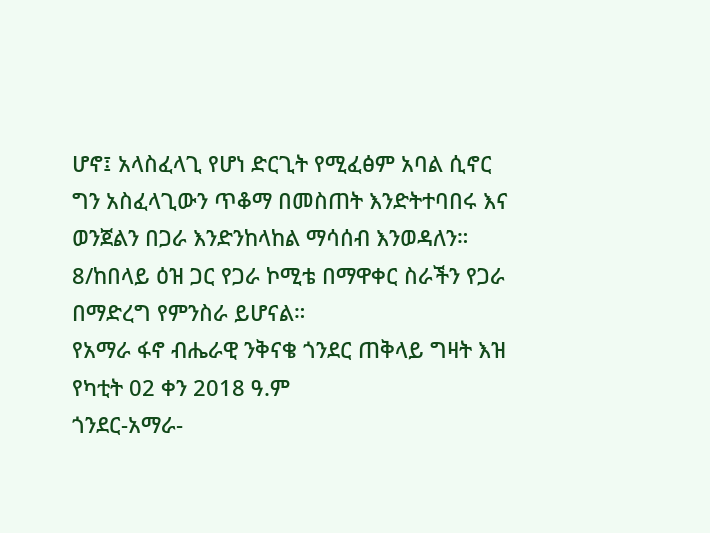ሆኖ፤ አላስፈላጊ የሆነ ድርጊት የሚፈፅም አባል ሲኖር ግን አስፈላጊውን ጥቆማ በመስጠት እንድትተባበሩ እና ወንጀልን በጋራ እንድንከላከል ማሳሰብ እንወዳለን።
8/ከበላይ ዕዝ ጋር የጋራ ኮሚቴ በማዋቀር ስራችን የጋራ በማድረግ የምንስራ ይሆናል።
የአማራ ፋኖ ብሔራዊ ንቅናቄ ጎንደር ጠቅላይ ግዛት እዝ
የካቲት 02 ቀን 2018 ዓ.ም
ጎንደር-አማራ-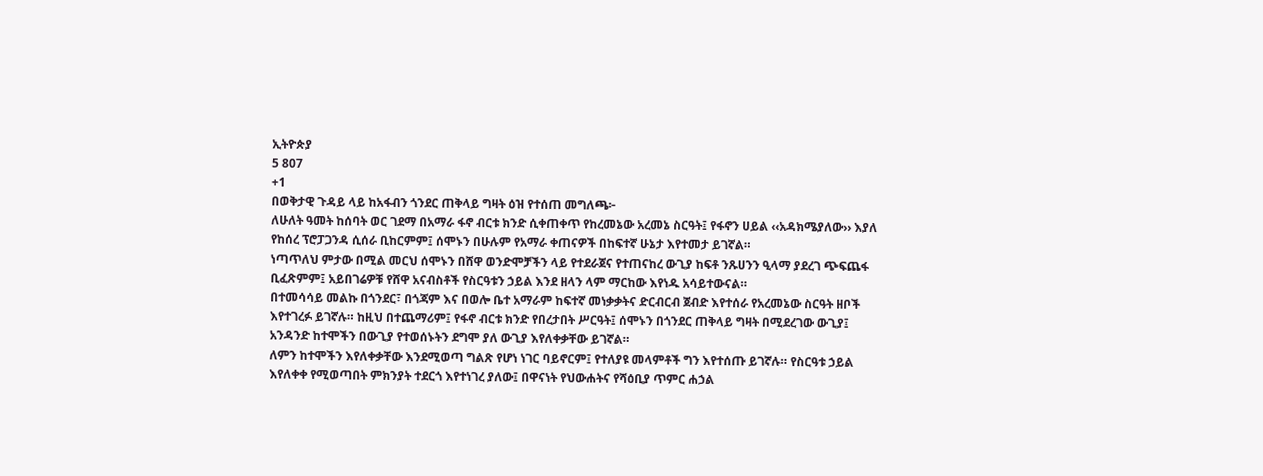ኢትዮጵያ
5 807
+1
በወቅታዊ ጉዳይ ላይ ከአፋብን ጎንደር ጠቅላይ ግዛት ዕዝ የተሰጠ መግለጫ፦
ለሁለት ዓመት ከሰባት ወር ገደማ በአማራ ፋኖ ብርቱ ክንድ ሲቀጠቀጥ የከረመኔው አረመኔ ስርዓት፤ የፋኖን ሀይል ‹‹አዳክሜያለው›› እያለ የከሰረ ፕሮፓጋንዳ ሲሰራ ቢከርምም፤ ሰሞኑን በሁሉም የአማራ ቀጠናዎች በከፍተኛ ሁኔታ እየተመታ ይገኛል።
ነጣጥለህ ምታው በሚል መርህ ሰሞኑን በሸዋ ወንድሞቻችን ላይ የተደራጀና የተጠናከረ ውጊያ ከፍቶ ንጹሀንን ዒላማ ያደረገ ጭፍጨፋ ቢፈጽምም፤ አይበገሬዎቹ የሸዋ አናብስቶች የስርዓቱን ኃይል እንደ ዘላን ላም ማርከው እየነዱ አሳይተውናል።
በተመሳሳይ መልኩ በጎንደር፣ በጎጃም እና በወሎ ቤተ አማራም ከፍተኛ መነቃቃትና ድርብርብ ጀብድ እየተሰራ የአረመኔው ስርዓት ዘቦች እየተገረፉ ይገኛሉ። ከዚህ በተጨማሪም፤ የፋኖ ብርቱ ክንድ የበረታበት ሥርዓት፤ ሰሞኑን በጎንደር ጠቅላይ ግዛት በሚደረገው ውጊያ፤ አንዳንድ ከተሞችን በውጊያ የተወሰኑትን ደግሞ ያለ ውጊያ እየለቀቃቸው ይገኛል።
ለምን ከተሞችን እየለቀቃቸው እንደሚወጣ ግልጽ የሆነ ነገር ባይኖርም፤ የተለያዩ መላምቶች ግን እየተሰጡ ይገኛሉ። የስርዓቱ ኃይል እየለቀቀ የሚወጣበት ምክንያት ተደርጎ እየተነገረ ያለው፤ በዋናነት የህውሐትና የሻዕቢያ ጥምር ሐኃል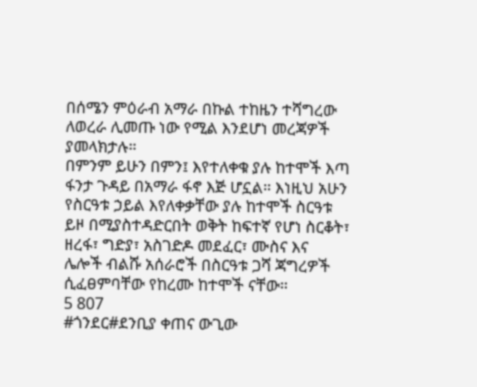በሰሜን ምዕራብ አማራ በኩል ተከዜን ተሻግረው ለወረራ ሊመጡ ነው የሚል እንደሆነ መረጃዎች ያመላክታሉ።
በምንም ይሁን በምን፤ እየተለቀቁ ያሉ ከተሞች እጣ ፋንታ ጉዳይ በአማራ ፋኖ እጅ ሆኗል። እነዚህ አሁን የስርዓቱ ኃይል እየለቀቃቸው ያሉ ከተሞች ስርዓቱ ይዞ በሚያስተዳድርበት ወቅት ከፍተኛ የሆነ ስርቆት፣ ዘረፋ፣ ግድያ፣ አስገድዶ መደፈር፣ ሙስና እና ሌሎች ብልሹ አሰራሮች በስርዓቱ ጋሻ ጃግረዎች ሲፈፀምባቸው የከረሙ ከተሞች ናቸው።
5 807
#ጎንደር#ደንቢያ ቀጠና ውጊው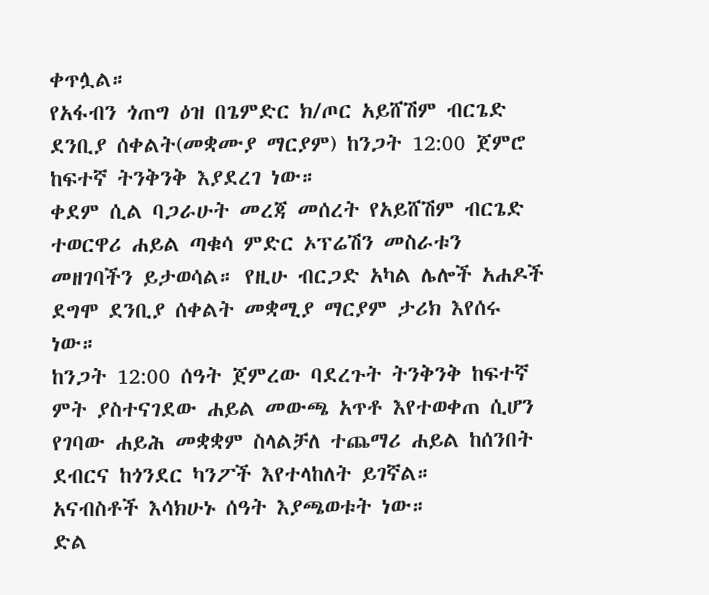ቀጥሏል።
የአፋብን ጎጠግ ዕዝ በጌምድር ክ/ጦር አይሸሽም ብርጌድ ደንቢያ ሰቀልት(መቋሙያ ማርያም) ከንጋት 12:00 ጀምሮ ከፍተኛ ትንቅንቅ እያደረገ ነው።
ቀደም ሲል ባጋራሁት መረጃ መሰረት የአይሸሽም ብርጌድ ተወርዋሪ ሐይል ጣቁሳ ምድር ኦፕሬሽን መስራቱን መዘገባችን ይታወሳል። የዚሁ ብርጋድ አካል ሌሎች አሐዶች ደግሞ ደንቢያ ሰቀልት መቋሚያ ማርያም ታሪክ እየሰሩ ነው።
ከንጋት 12:00 ሰዓት ጀምረው ባደረጉት ትንቅንቅ ከፍተኛ ምት ያስተናገደው ሐይል መውጫ አጥቶ እየተወቀጠ ሲሆን የገባው ሐይሕ መቋቋም ስላልቻለ ተጨማሪ ሐይል ከሰንበት ደብርና ከጎንደር ካንፖች እየተላከለት ይገኛል።
አናብስቶች እሳክሁኑ ሰዓት እያጫወቱት ነው።
ድል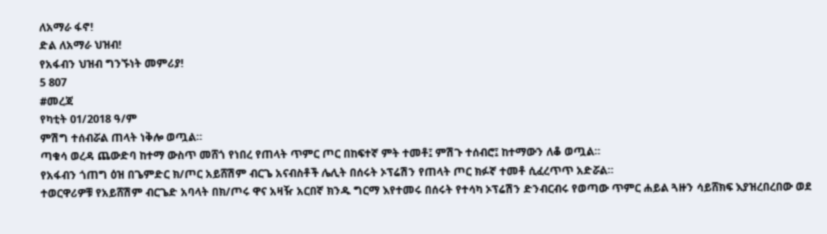ለአማራ ፋኖ!
ድል ለአማራ ህዝብ!
የአፋብን ህዝብ ግንኙነት መምሪያ!
5 807
#መረጃ
የካቲት 01/2018 ዓ/ም
ምሽግ ተሰብሯል ጠላት ነቅሎ ወጧል።
ጣቁሳ ወረዳ ጨውድባ ከተማ ውስጥ መሸጎ የነበረ የጠላት ጥምር ጦር በከፍተኛ ምት ተመቶ፤ ምሽጉ ተሰብሮ፤ ከተማውን ለቆ ወጧል።
የአፋብን ጎጠግ ዕዝ በጌምድር ክ/ጦር አይሸሽም ብርጌ አናብስቶች ሌሊት በሰሩት ኦፕሬሽን የጠላት ጦር ክፉኛ ተመቶ ሲፈረጥጥ አድሯል።
ተወርዋሪዎቹ የአይሸሽም ብርጌድ አባላት በክ/ጦሩ ዋና አዛዥ አርበኛ ክንዱ ግርማ እየተመሩ በሰሩት የተሳካ ኦፕሬሽን ድንብርብሩ የወጣው ጥምር ሐይል ጓዙን ሳይሸክፍ እያዝረበረበው ወደ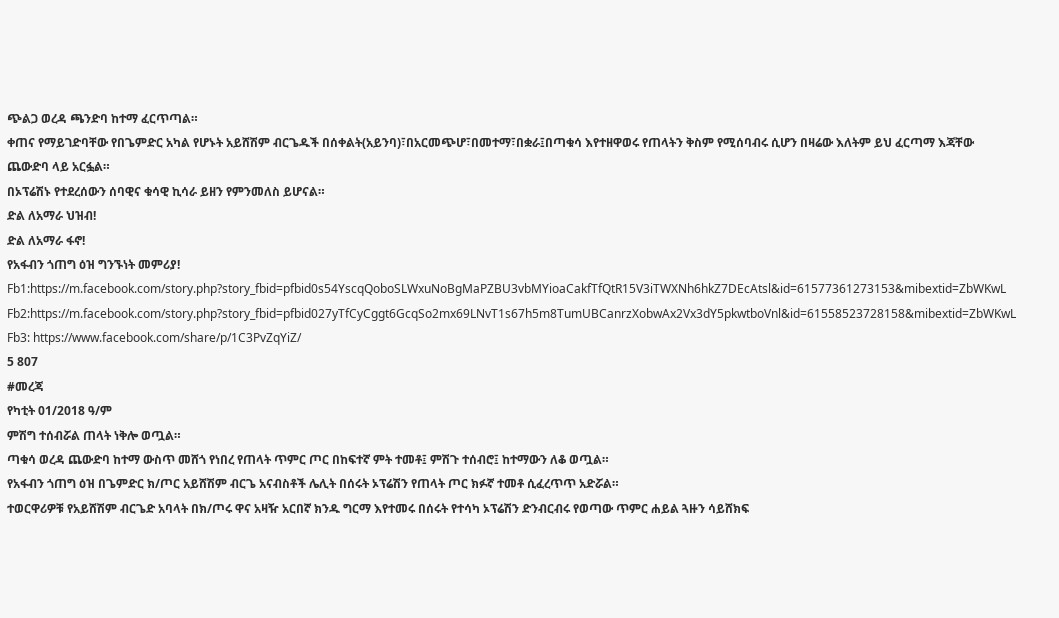ጭልጋ ወረዳ ጫንድባ ከተማ ፈርጥጣል።
ቀጠና የማይገድባቸው የበጌምድር አካል የሆኑት አይሸሽም ብርጌዱች በሰቀልት(አይንባ)፣በአርመጭሆ፣በመተማ፣በቋራ፤በጣቁሳ እየተዘዋወሩ የጠላትን ቅስም የሚሰባብሩ ሲሆን በዛሬው እለትም ይህ ፈርጣማ እጃቸው ጨውድባ ላይ አርፏል።
በኦፕሬሽኑ የተደረሰውን ሰባዊና ቁሳዊ ኪሳራ ይዘን የምንመለስ ይሆናል።
ድል ለአማራ ህዝብ!
ድል ለአማራ ፋኖ!
የአፋብን ጎጠግ ዕዝ ግንኙነት መምሪያ!
Fb1:https://m.facebook.com/story.php?story_fbid=pfbid0s54YscqQoboSLWxuNoBgMaPZBU3vbMYioaCakfTfQtR15V3iTWXNh6hkZ7DEcAtsl&id=61577361273153&mibextid=ZbWKwL
Fb2:https://m.facebook.com/story.php?story_fbid=pfbid027yTfCyCggt6GcqSo2mx69LNvT1s67h5m8TumUBCanrzXobwAx2Vx3dY5pkwtboVnl&id=61558523728158&mibextid=ZbWKwL
Fb3: https://www.facebook.com/share/p/1C3PvZqYiZ/
5 807
#መረጃ
የካቲት 01/2018 ዓ/ም
ምሽግ ተሰብሯል ጠላት ነቅሎ ወጧል።
ጣቁሳ ወረዳ ጨውድባ ከተማ ውስጥ መሸጎ የነበረ የጠላት ጥምር ጦር በከፍተኛ ምት ተመቶ፤ ምሽጉ ተሰብሮ፤ ከተማውን ለቆ ወጧል።
የአፋብን ጎጠግ ዕዝ በጌምድር ክ/ጦር አይሸሽም ብርጌ አናብስቶች ሌሊት በሰሩት ኦፕሬሽን የጠላት ጦር ክፉኛ ተመቶ ሲፈረጥጥ አድሯል።
ተወርዋሪዎቹ የአይሸሽም ብርጌድ አባላት በክ/ጦሩ ዋና አዛዥ አርበኛ ክንዱ ግርማ እየተመሩ በሰሩት የተሳካ ኦፕሬሽን ድንብርብሩ የወጣው ጥምር ሐይል ጓዙን ሳይሸክፍ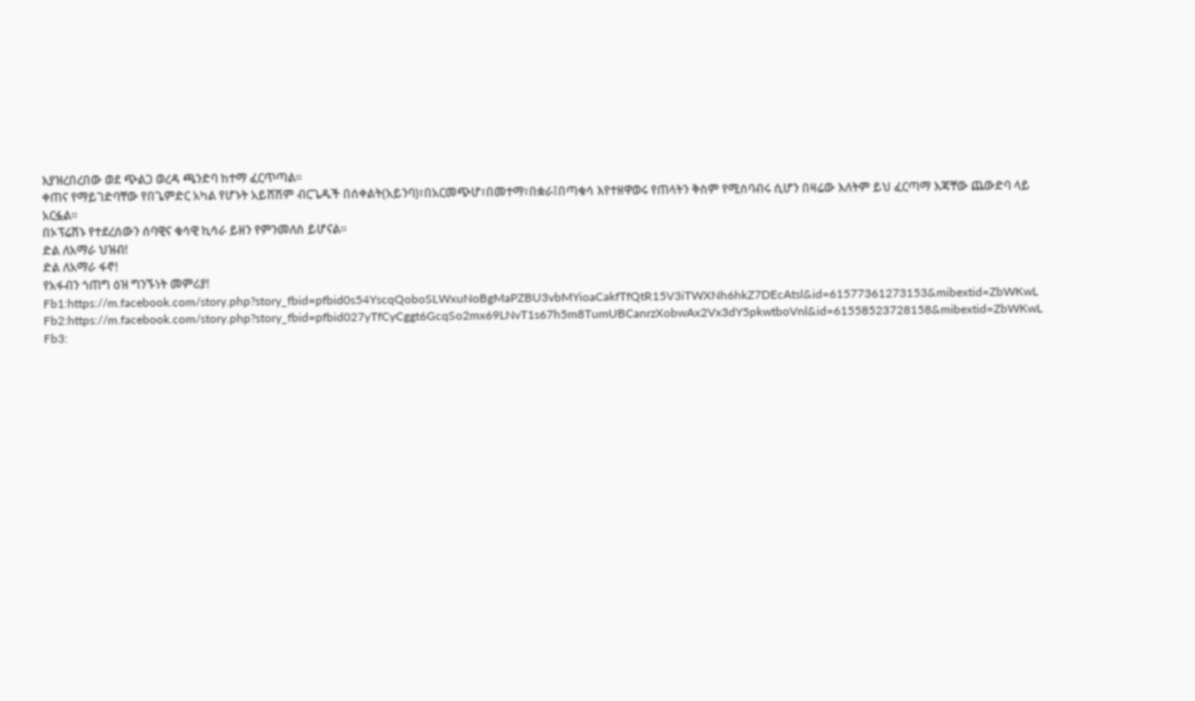እያዝረበረበው ወደ ጭልጋ ወረዳ ጫንድባ ከተማ ፈርጥጣል።
ቀጠና የማይገድባቸው የበጌምድር አካል የሆኑት አይሸሽም ብርጌዱች በሰቀልት(አይንባ)፣በአርመጭሆ፣በመተማ፣በቋራ፤በጣቁሳ እየተዘዋወሩ የጠላትን ቅስም የሚሰባብሩ ሲሆን በዛሬው እለትም ይህ ፈርጣማ እጃቸው ጨውድባ ላይ አርፏል።
በኦፕሬሽኑ የተደረሰውን ሰባዊና ቁሳዊ ኪሳራ ይዘን የምንመለስ ይሆናል።
ድል ለአማራ ህዝብ!
ድል ለአማራ ፋኖ!
የአፋብን ጎጠግ ዕዝ ግንኙነት መምሪያ!
Fb1:https://m.facebook.com/story.php?story_fbid=pfbid0s54YscqQoboSLWxuNoBgMaPZBU3vbMYioaCakfTfQtR15V3iTWXNh6hkZ7DEcAtsl&id=61577361273153&mibextid=ZbWKwL
Fb2:https://m.facebook.com/story.php?story_fbid=pfbid027yTfCyCggt6GcqSo2mx69LNvT1s67h5m8TumUBCanrzXobwAx2Vx3dY5pkwtboVnl&id=61558523728158&mibextid=ZbWKwL
Fb3: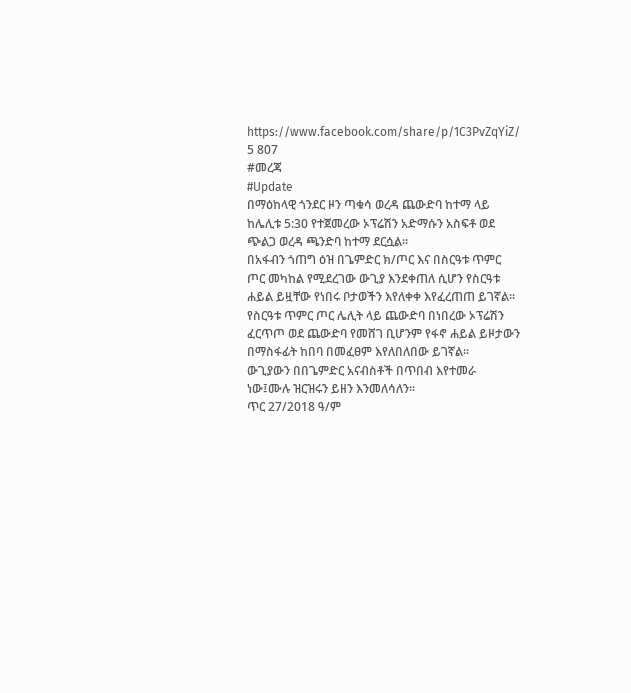https://www.facebook.com/share/p/1C3PvZqYiZ/
5 807
#መረጃ
#Update
በማዕከላዊ ጎንደር ዞን ጣቁሳ ወረዳ ጨውድባ ከተማ ላይ ከሌሊቱ 5:30 የተጀመረው ኦፕሬሽን አድማሱን አስፍቶ ወደ ጭልጋ ወረዳ ጫንድባ ከተማ ደርሷል።
በአፋብን ጎጠግ ዕዝ በጌምድር ክ/ጦር እና በስርዓቱ ጥምር ጦር መካከል የሚደረገው ውጊያ እንደቀጠለ ሲሆን የስርዓቱ ሐይል ይዟቸው የነበሩ ቦታወችን እየለቀቀ እየፈረጠጠ ይገኛል።
የስርዓቱ ጥምር ጦር ሌሊት ላይ ጨውድባ በነበረው ኦፕሬሽን ፈርጥጦ ወደ ጨውድባ የመሸገ ቢሆንም የፋኖ ሐይል ይዞታውን በማስፋፊት ከበባ በመፈፀም እየለበለበው ይገኛል።
ውጊያውን በበጌምድር አናብስቶች በጥበብ እየተመራ ነው፤ሙሉ ዝርዝሩን ይዘን እንመለሳለን።
ጥር 27/2018 ዓ/ም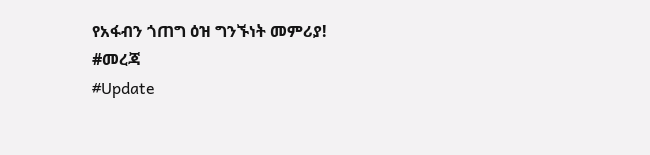የአፋብን ጎጠግ ዕዝ ግንኙነት መምሪያ!
#መረጃ
#Update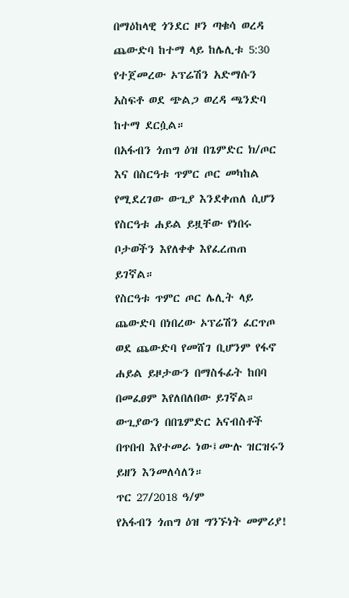በማዕከላዊ ጎንደር ዞን ጣቁሳ ወረዳ ጨውድባ ከተማ ላይ ከሌሊቱ 5:30 የተጀመረው ኦፕሬሽን አድማሱን አስፍቶ ወደ ጭልጋ ወረዳ ጫንድባ ከተማ ደርሷል።
በአፋብን ጎጠግ ዕዝ በጌምድር ክ/ጦር እና በስርዓቱ ጥምር ጦር መካከል የሚደረገው ውጊያ እንደቀጠለ ሲሆን የስርዓቱ ሐይል ይዟቸው የነበሩ ቦታወችን እየለቀቀ እየፈረጠጠ ይገኛል።
የስርዓቱ ጥምር ጦር ሌሊት ላይ ጨውድባ በነበረው ኦፕሬሽን ፈርጥጦ ወደ ጨውድባ የመሸገ ቢሆንም የፋኖ ሐይል ይዞታውን በማስፋፊት ከበባ በመፈፀም እየለበለበው ይገኛል።
ውጊያውን በበጌምድር አናብስቶች በጥበብ እየተመራ ነው፤ሙሉ ዝርዝሩን ይዘን እንመለሳለን።
ጥር 27/2018 ዓ/ም
የአፋብን ጎጠግ ዕዝ ግንኙነት መምሪያ!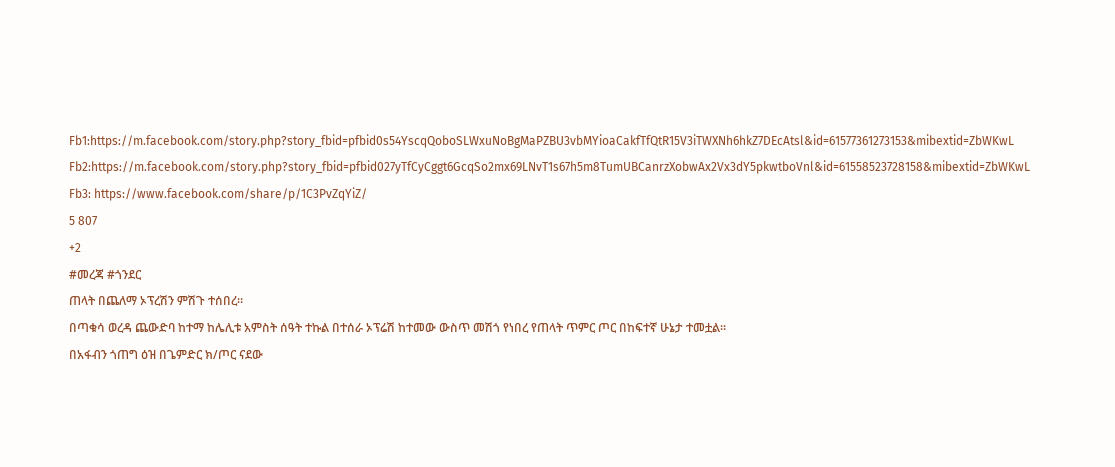Fb1:https://m.facebook.com/story.php?story_fbid=pfbid0s54YscqQoboSLWxuNoBgMaPZBU3vbMYioaCakfTfQtR15V3iTWXNh6hkZ7DEcAtsl&id=61577361273153&mibextid=ZbWKwL
Fb2:https://m.facebook.com/story.php?story_fbid=pfbid027yTfCyCggt6GcqSo2mx69LNvT1s67h5m8TumUBCanrzXobwAx2Vx3dY5pkwtboVnl&id=61558523728158&mibextid=ZbWKwL
Fb3: https://www.facebook.com/share/p/1C3PvZqYiZ/
5 807
+2
#መረጃ #ጎንደር
ጠላት በጨለማ ኦፕረሽን ምሽጉ ተሰበረ።
በጣቁሳ ወረዳ ጨውድባ ከተማ ከሌሊቱ አምስት ሰዓት ተኩል በተሰራ ኦፕሬሽ ከተመው ውስጥ መሽጎ የነበረ የጠላት ጥምር ጦር በከፍተኛ ሁኔታ ተመቷል።
በአፋብን ጎጠግ ዕዝ በጌምድር ክ/ጦር ናደው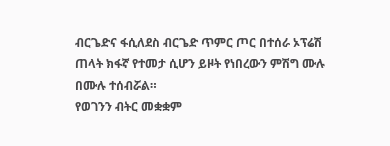ብርጌድና ፋሲለደስ ብርጌድ ጥምር ጦር በተሰራ ኦፕሬሽ ጠላት ክፋኛ የተመታ ሲሆን ይዞት የነበረውን ምሽግ ሙሉ በሙሉ ተሰብሯል።
የወገንን ብትር መቋቋም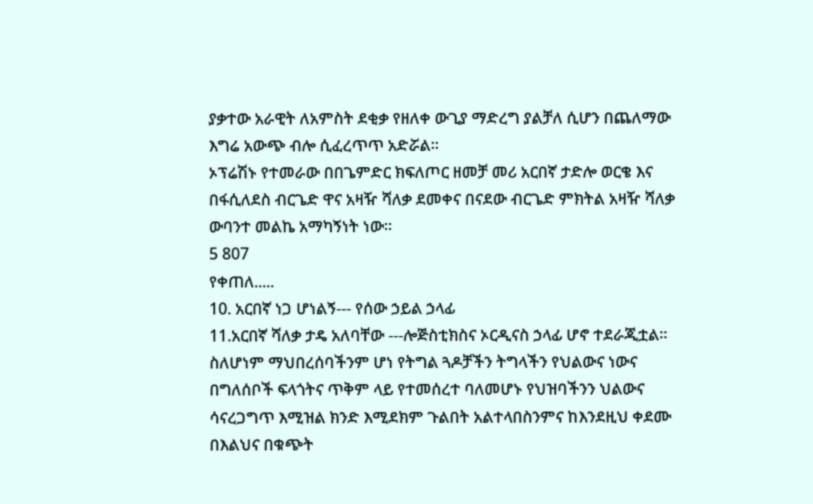ያቃተው አራዊት ለአምስት ደቂቃ የዘለቀ ውጊያ ማድረግ ያልቻለ ሲሆን በጨለማው እግሬ አውጭ ብሎ ሲፈረጥጥ አድሯል።
ኦፕሬሽኑ የተመራው በበጌምድር ክፍለጦር ዘመቻ መሪ አርበኛ ታድሎ ወርቄ እና በፋሲለደስ ብርጌድ ዋና አዛዥ ሻለቃ ደመቀና በናደው ብርጌድ ምክትል አዛዥ ሻለቃ ውባንተ መልኬ አማካኝነት ነው።
5 807
የቀጠለ.....
10. አርበኛ ነጋ ሆነልኝ--- የሰው ኃይል ኃላፊ
11.አርበኛ ሻለቃ ታዴ አለባቸው ---ሎጅስቲክስና ኦርዲናስ ኃላፊ ሆኖ ተደራጂቷል።
ስለሆነም ማህበረሰባችንም ሆነ የትግል ጓዶቻችን ትግላችን የህልውና ነውና በግለሰቦች ፍላጎትና ጥቅም ላይ የተመሰረተ ባለመሆኑ የህዝባችንን ህልውና ሳናረጋግጥ እሚዝል ክንድ እሚደክም ጉልበት አልተላበስንምና ከእንደዚህ ቀደሙ በእልህና በቁጭት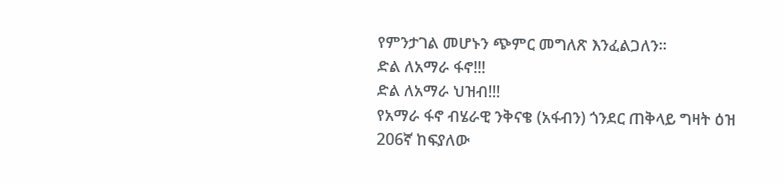የምንታገል መሆኑን ጭምር መግለጽ እንፈልጋለን።
ድል ለአማራ ፋኖ!!!
ድል ለአማራ ህዝብ!!!
የአማራ ፋኖ ብሄራዊ ንቅናቄ (አፋብን) ጎንደር ጠቅላይ ግዛት ዕዝ 206ኛ ከፍያለው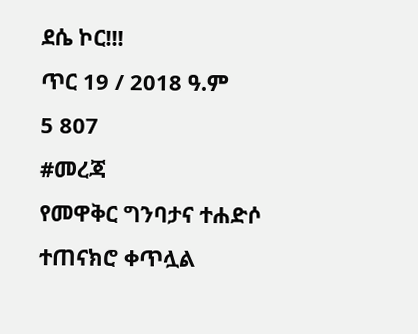ደሴ ኮር!!!
ጥር 19 / 2018 ዓ.ም
5 807
#መረጃ
የመዋቅር ግንባታና ተሐድሶ ተጠናክሮ ቀጥሏል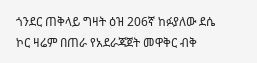ጎንደር ጠቅላይ ግዛት ዕዝ 206ኛ ከፉያለው ደሴ ኮር ዛሬም በጠራ የአደራጃጀት መዋቅር ብቅ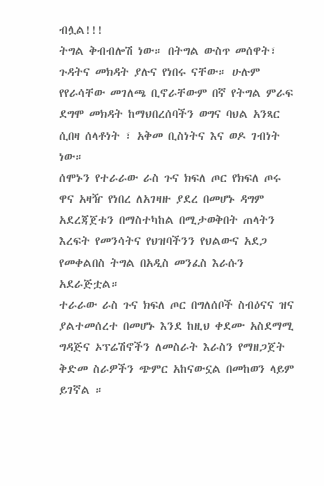ብሏል!!!
ትግል ቅብብሎሽ ነው። በትግል ውስጥ መሰዋት፣ ጉዳትና መክዳት ያሉና የነበሩ ናቸው። ሁሉም የየራሳቸው መገለጫ ቢኖራቸውም በኛ የትግል ምራፍ ደግሞ መክዳት ከማህበረሰባችን ወግና ባህል አንጻር ሲበዛ ሰላቶነት ፣ አቅመ ቢስነትና እና ወዶ ገብነት ነው።
ሰሞኑን የተራራው ራስ ጉና ክፍለ ጦር የክፍለ ጦሩ ዋና አዛዥ የነበረ ለአገዛዙ ያደረ በመሆኑ ዳግም አደረጃጀቱን በማስተካከል በሚታወቅበት ጠላትን እረፍት የመንሳትና የህዝባችንን የህልውና አደጋ የመቀልበስ ትግል በአዲስ መንፈስ እራሱን አደራጅቷል።
ተራራው ራስ ጉና ክፍለ ጦር በግለሰቦች ስብዕናና ዝና ያልተመሰረተ በመሆኑ እንደ ከዚህ ቀደሙ አስደማሚ ግዳጅና ኦፕሬሽኖችን ለመስራት እራስን የማዘጋጀት ቅድመ ስራዎችን ጭምር አከናውኗል በመከወን ላይም ይገኛል ።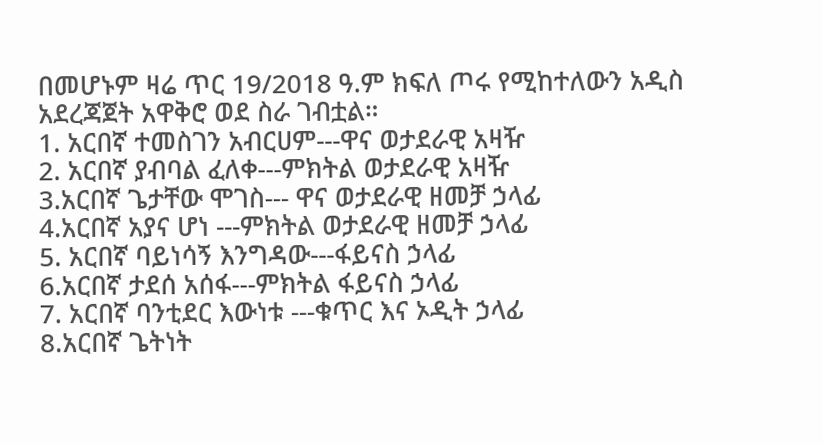በመሆኑም ዛሬ ጥር 19/2018 ዓ.ም ክፍለ ጦሩ የሚከተለውን አዲስ አደረጃጀት አዋቅሮ ወደ ስራ ገብቷል።
1. አርበኛ ተመስገን አብርሀም---ዋና ወታደራዊ አዛዥ
2. አርበኛ ያብባል ፈለቀ---ምክትል ወታደራዊ አዛዥ
3.አርበኛ ጌታቸው ሞገስ--- ዋና ወታደራዊ ዘመቻ ኃላፊ
4.አርበኛ አያና ሆነ ---ምክትል ወታደራዊ ዘመቻ ኃላፊ
5. አርበኛ ባይነሳኝ እንግዳው---ፋይናስ ኃላፊ
6.አርበኛ ታደሰ አሰፋ---ምክትል ፋይናስ ኃላፊ
7. አርበኛ ባንቲደር እውነቱ ---ቁጥር እና ኦዲት ኃላፊ
8.አርበኛ ጌትነት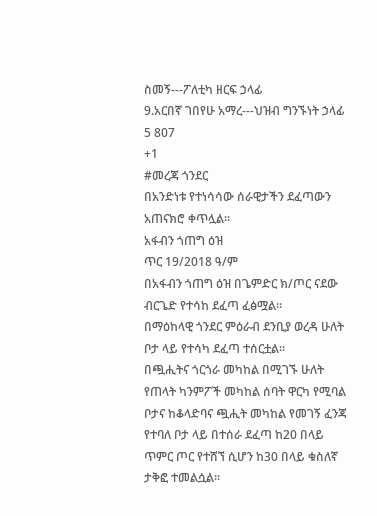ስመኝ---ፖለቲካ ዘርፍ ኃላፊ
9.አርበኛ ገበየሁ አማረ---ህዝብ ግንኙነት ኃላፊ
5 807
+1
#መረጃ ጎንደር
በአንድነቱ የተነሳሳው ሰራዊታችን ደፈጣውን አጠናክሮ ቀጥሏል።
አፋብን ጎጠግ ዕዝ
ጥር 19/2018 ዓ/ም
በአፋብን ጎጠግ ዕዝ በጌምድር ክ/ጦር ናደው ብርጌድ የተሳከ ደፈጣ ፈፅሟል።
በማዕከላዊ ጎንደር ምዕራብ ደንቢያ ወረዳ ሁለት ቦታ ላይ የተሳካ ደፈጣ ተሰርቷል።
በጯሒትና ጎርጎራ መካከል በሚገኙ ሁለት የጠላት ካንምፖች መካከል ሰባት ዋርካ የሚባል ቦታና ከቆላድባና ጯሒት መካከል የመገኝ ፈንጃ የተባለ ቦታ ላይ በተሰራ ደፈጣ ከ20 በላይ ጥምር ጦር የተሸኘ ሲሆን ከ30 በላይ ቁስለኛ ታቅፎ ተመልሷል።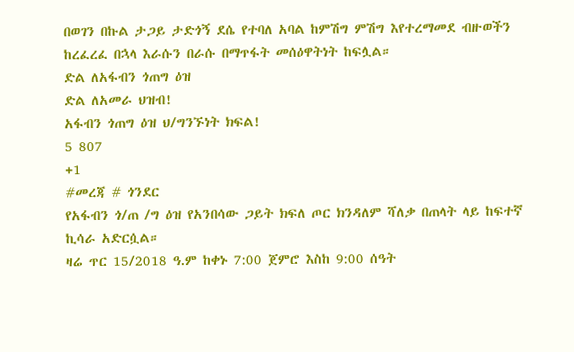በወገን በኩል ታጋይ ታድጎኝ ደሴ የተባለ አባል ከምሽግ ምሽግ እየተረማመደ ብዙወችን ከረፈረፈ በኋላ እራሱን በራሱ በማጥፋት መሰዕዋትነት ከፍሏል።
ድል ለአፋብን ጎጠግ ዕዝ
ድል ለአመራ ህዝብ!
አፋብን ጎጠግ ዕዝ ህ/ግንኙነት ክፍል!
5 807
+1
#መረጃ # ጎንደር
የአፋብን ጎ/ጠ /ግ ዕዝ የአንበሳው ጋይት ክፍለ ጦር ክንዳለም ሻለቃ በጠላት ላይ ከፍተኛ ኪሳራ አድርሷል።
ዛሬ ጥር 15/2018 ዓ.ም ከቀኑ 7:00 ጀምሮ እስከ 9:00 ሰዓት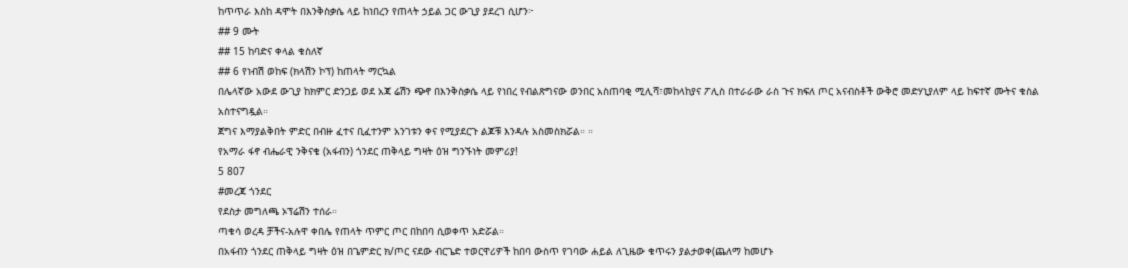ከጥጥራ እስከ ዳሞት በእንቅስቃሴ ላይ ከነበረን የጠላት ኃይል ጋር ውጊያ ያደረገ ሲሆን፦
## 9 ሙት
## 15 ከባድና ቀላል ቁስለኛ
## 6 የነብሽ ወከፍ (ክላሽን ኮፕ) ከጠላት ማርኳል
በሌላኛው አውደ ውጊያ ከክምር ድንጋይ ወደ አጃ ሬሽን ጭኖ በእንቅስቃሴ ላይ የነበረ የብልጽግናው ወንበር አስጠባቂ ሚሊሻ፣መከላከያና ፖሊስ በተራራው ራስ ጉና ክፍለ ጦር አናብስቶች ውቅሮ መድሃኒያለም ላይ ከፍተኛ ሙትና ቁስል አስተናግዷል።
ጀግና እማያልቅበት ምድር በብዙ ፈተና ቢፈተንም አንገቱን ቀና የሚያደርጉ ልጆቹ እንዳሉ አስመስክሯል። ።
የአማራ ፋኖ ብሔራዊ ንቅናቄ (አፋብን) ጎንደር ጠቅላይ ግዛት ዕዝ ግንኙነት መምሪያ!
5 807
#መረጃ ጎንደር
የደስታ መግለጫ ኦፕሬሽን ተሰራ።
ጣቁሳ ወረዳ ቻችና-አሉዋ ቀበሌ የጠላት ጥምር ጦር በከበባ ሲወቀጥ አድሯል።
በአፋብን ጎንደር ጠቅላይ ግዛት ዕዝ በጌምድር ክ/ጦር ናደው ብርጌድ ተወርዋሪዎች ከበባ ውስጥ የገባው ሐይል ለጊዜው ቁጥሩን ያልታወቀ(ጨለማ ከመሆኑ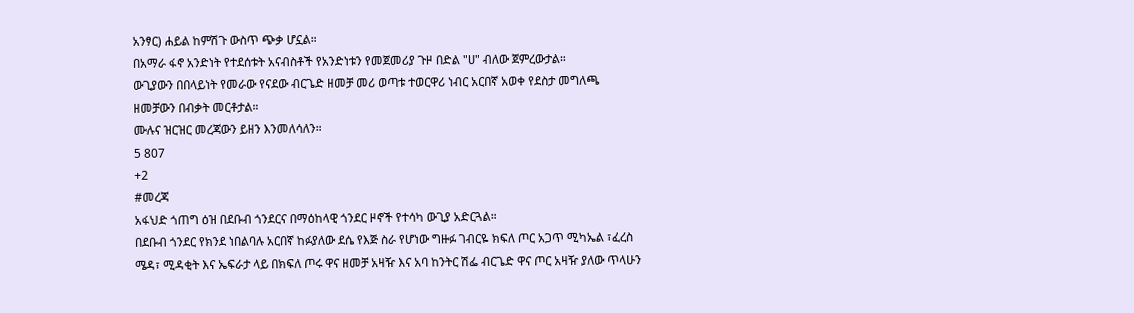አንፃር) ሐይል ከምሽጉ ውስጥ ጭቃ ሆኗል።
በአማራ ፋኖ አንድነት የተደሰቱት አናብስቶች የአንድነቱን የመጀመሪያ ጉዞ በድል "ሀ" ብለው ጀምረውታል።
ውጊያውን በበላይነት የመራው የናደው ብርጌድ ዘመቻ መሪ ወጣቱ ተወርዋሪ ነብር አርበኛ አወቀ የደስታ መግለጫ ዘመቻውን በብቃት መርቶታል።
ሙሉና ዝርዝር መረጃውን ይዘን እንመለሳለን።
5 807
+2
#መረጃ
አፋህድ ጎጠግ ዕዝ በደቡብ ጎንደርና በማዕከላዊ ጎንደር ዞኖች የተሳካ ውጊያ አድርጓል።
በደቡብ ጎንደር የክንደ ነበልባሉ አርበኛ ከፉያለው ደሴ የእጅ ስራ የሆነው ግዙፉ ገብርዬ ክፍለ ጦር አጋጥ ሚካኤል ፣ፈረስ ሜዳ፣ ሚዳቂት እና ኤፍራታ ላይ በክፍለ ጦሩ ዋና ዘመቻ አዛዥ እና አባ ከንትር ሽፌ ብርጌድ ዋና ጦር አዛዥ ያለው ጥላሁን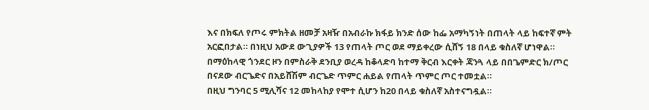እና በክፍለ የጦሩ ምክትል ዘመቻ አዛዥ በአብራኩ ክፋይ ክንድ ሰው ከፌ አማካኝነት በጠላት ላይ ከፍተኛ ምት አርፎበታል። በነዚህ አውደ ውጊያዎች 13 የጠላት ጦር ወደ ማይቀረው ሲሸኝ 18 በላይ ቁስለኛ ሆነዋል።
በማዕከላዊ ጎንደር ዞን በምስራቅ ደንቢያ ወረዳ ከቆላድባ ከተማ ቅርብ እርቀት ጃንጓ ላይ በበጌምድር ክ/ጦር በናደው ብርጌድና በአይሸሽም ብርጌድ ጥምር ሐይል የጠላት ጥምር ጦር ተመቷል።
በዚህ ግንባር 5 ሚሊሻና 12 መከላከያ የሞተ ሲሆን ከ20 በላይ ቁስለኛ አስተናግዷል።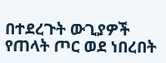በተደረጉት ውጊያዎች የጠላት ጦር ወደ ነበረበት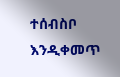ተሰብስቦ እንዲቀመጥ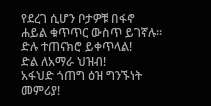የደረገ ሲሆን ቦታዎቹ በፋኖ ሐይል ቁጥጥር ውስጥ ይገኛሉ።
ድሉ ተጠናክሮ ይቀጥላል!
ድል ለአማራ ህዝብ!
አፋህድ ጎጠግ ዕዝ ግንኙነት መምሪያ!